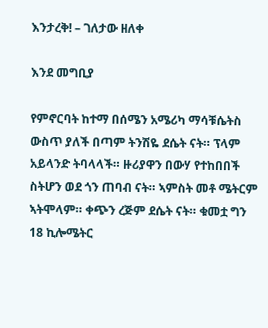እንታረቅ! – ገለታው ዘለቀ

እንደ መግቢያ

የምኖርባት ከተማ በሰሜን አሜሪካ ማሳቹሴትስ ውስጥ ያለች በጣም ትንሽዬ ደሴት ናት። ፕላም አይላንድ ትባላላች። ዙሪያዋን በውሃ የተከበበች ስትሆን ወደ ጎን ጠባብ ናት። ኣምስት መቶ ሜትርም ኣትሞላም። ቀጭን ረጅም ደሴት ናት። ቁመቷ ግን 18 ኪሎሜትር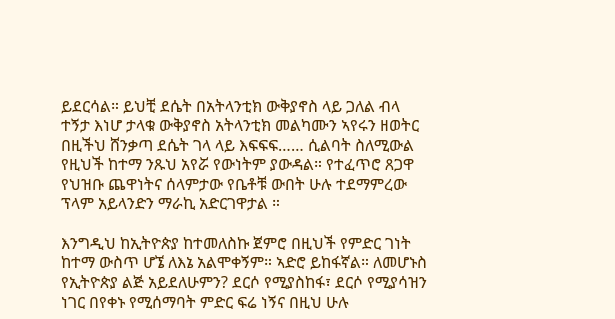ይደርሳል። ይህቺ ደሴት በአትላንቲክ ውቅያኖስ ላይ ጋለል ብላ ተኝታ እነሆ ታላቁ ውቅያኖስ አትላንቲክ መልካሙን ኣየሩን ዘወትር በዚችህ ሸንቃጣ ደሴት ገላ ላይ እፍፍፍ…… ሲልባት ስለሚውል የዚህች ከተማ ንጹህ አየሯ የውነትም ያውዳል። የተፈጥሮ ጸጋዋ የህዝቡ ጨዋነትና ሰላምታው የቤቶቹ ውበት ሁሉ ተደማምረው ፕላም አይላንድን ማራኪ አድርገዋታል ።

እንግዲህ ከኢትዮጵያ ከተመለስኩ ጀምሮ በዚህች የምድር ገነት ከተማ ውስጥ ሆኜ ለእኔ አልሞቀኝም። ኣድሮ ይከፋኛል። ለመሆኑስ የኢትዮጵያ ልጅ አይደለሁምን? ደርሶ የሚያስከፋ፣ ደርሶ የሚያሳዝን ነገር በየቀኑ የሚሰማባት ምድር ፍሬ ነኝና በዚህ ሁሉ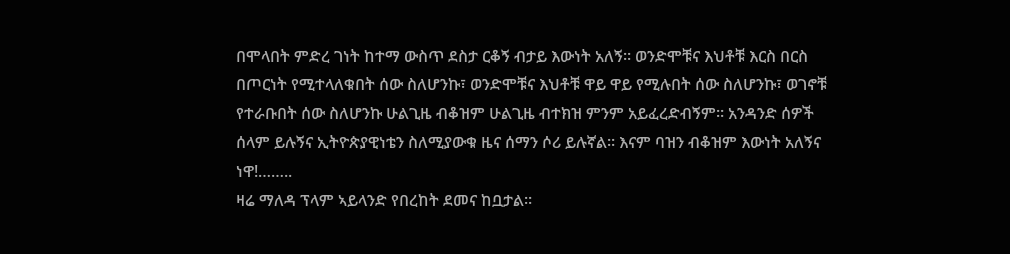በሞላበት ምድረ ገነት ከተማ ውስጥ ደስታ ርቆኝ ብታይ እውነት አለኝ። ወንድሞቹና እህቶቹ እርስ በርስ በጦርነት የሚተላለቁበት ሰው ስለሆንኩ፣ ወንድሞቹና እህቶቹ ዋይ ዋይ የሚሉበት ሰው ስለሆንኩ፣ ወገኖቹ የተራቡበት ሰው ስለሆንኩ ሁልጊዜ ብቆዝም ሁልጊዜ ብተክዝ ምንም አይፈረድብኝም። አንዳንድ ሰዎች ሰላም ይሉኝና ኢትዮጵያዊነቴን ስለሚያውቁ ዜና ሰማን ሶሪ ይሉኛል። እናም ባዝን ብቆዝም እውነት አለኝና ነዋ!……..
ዛሬ ማለዳ ፕላም ኣይላንድ የበረከት ደመና ከቧታል።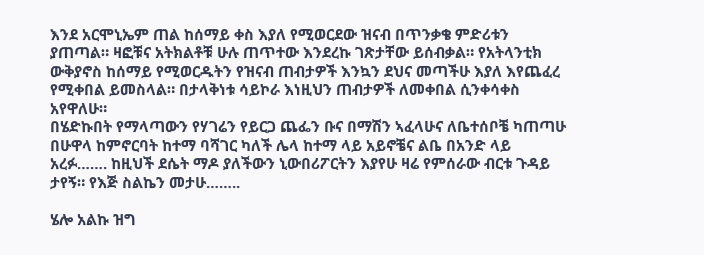እንደ አርሞኒኤም ጠል ከሰማይ ቀስ እያለ የሚወርደው ዝናብ በጥንቃቄ ምድሪቱን ያጠጣል። ዛፎቹና አትክልቶቹ ሁሉ ጠጥተው እንደረኩ ገጽታቸው ይሰብቃል። የአትላንቲክ ውቅያኖስ ከሰማይ የሚወርዱትን የዝናብ ጠብታዎች እንኳን ደህና መጣችሁ እያለ እየጨፈረ የሚቀበል ይመስላል። በታላቅነቱ ሳይኮራ እነዚህን ጠብታዎች ለመቀበል ሲንቀሳቀስ አየዋለሁ።
በሄድኩበት የማላጣውን የሃገሬን የይርጋ ጨፌን ቡና በማሽን ኣፈላሁና ለቤተሰቦቼ ካጠጣሁ በሁዋላ ከምኖርባት ከተማ ባሻገር ካለች ሌላ ከተማ ላይ አይኖቼና ልቤ በአንድ ላይ አረፉ……. ከዚህች ደሴት ማዶ ያለችውን ኒውበሪፖርትን እያየሁ ዛሬ የምሰራው ብርቱ ጉዳይ ታየኝ። የእጅ ስልኬን መታሁ……..

ሄሎ አልኩ ዝግ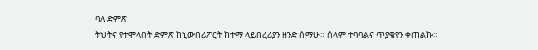ባለ ድምጽ
ትህትና የተሞላበት ድምጽ ከኒውበሪፖርት ከተማ ላይበረሪያን ዘንድ ሰማሁ። ሰላም ተባባልና ጥያቄየን ቀጠልኩ።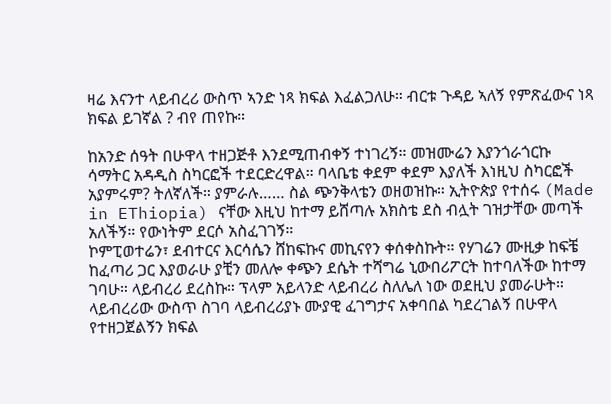ዛሬ እናንተ ላይብረሪ ውስጥ ኣንድ ነጻ ክፍል እፈልጋለሁ። ብርቱ ጉዳይ ኣለኝ የምጽፈውና ነጻ ክፍል ይገኛል ? ብየ ጠየኩ።

ከአንድ ሰዓት በሁዋላ ተዘጋጅቶ እንደሚጠብቀኝ ተነገረኝ። መዝሙሬን እያንጎራጎርኩ ሳማትር አዳዲስ ስካርፎች ተደርድረዋል። ባላቤቴ ቀደም ቀደም እያለች እነዚህ ስካርፎች አያምሩም? ትለኛለች። ያምራሉ…… ስል ጭንቅላቴን ወዘወዝኩ። ኢትዮጵያ የተሰሩ (Made in EThiopia) ናቸው እዚህ ከተማ ይሸጣሉ አክስቴ ደስ ብሏት ገዝታቸው መጣች አለችኝ። የውነትም ደርሶ አስፈገገኝ።
ኮምፒወተሬን፣ ደብተርና እርሳሴን ሸከፍኩና መኪናየን ቀሰቀስኩት። የሃገሬን ሙዚቃ ከፍቼ ከፈጣሪ ጋር እያወራሁ ያቺን መለሎ ቀጭን ደሴት ተሻግሬ ኒውበሪፖርት ከተባለችው ከተማ ገባሁ። ላይብረሪ ደረስኩ። ፕላም አይላንድ ላይብረሪ ስለሌለ ነው ወደዚህ ያመራሁት። ላይብረሪው ውስጥ ስገባ ላይብረሪያኑ ሙያዊ ፈገግታና አቀባበል ካደረገልኝ በሁዋላ የተዘጋጀልኝን ክፍል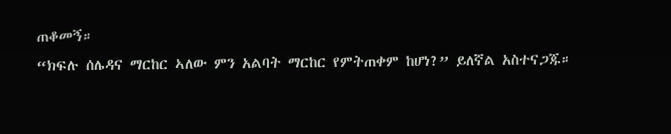ጠቆመኝ።
“ክፍሉ ሰሌዳና ማርከር ኣለው ምን አልባት ማርከር የምትጠቀም ከሆነ?” ይለኛል አስተናጋጁ።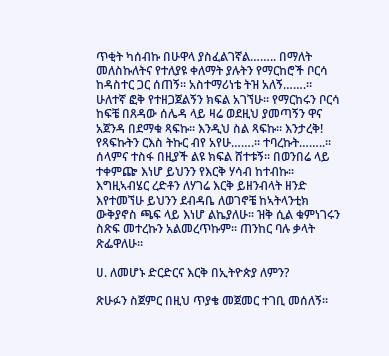ጥቂት ካሰብኩ በሁዋላ ያስፈልገኛል…….. በማለት መለስኩለትና የተለያዩ ቀለማት ያሉትን የማርከሮች ቦርሳ ከዳስተር ጋር ሰጠኝ። አስተማሪነቴ ትዝ አለኝ…….።
ሁለተኛ ፎቅ የተዘጋጀልኝን ክፍል አገኘሁ። የማርከሩን ቦርሳ ከፍቼ በጸዳው ሰሌዳ ላይ ዛሬ ወደዚህ ያመጣኝን ዋና አጀንዳ በደማቁ ጻፍኩ። እንዲህ ስል ጻፍኩ። እንታረቅ! የጻፍኩትን ርእስ ትኩር ብየ አየሁ…….። ተባረኩት……..። ሰላምና ተስፋ በዚያች ልዩ ክፍል ሸተቱኝ። በወንበሬ ላይ ተቀምጬ እነሆ ይህንን የእርቅ ሃሳብ ከተብኩ። እግዚኣብሄር ረድቶን ለሃገሬ እርቅ ይዘንብላት ዘንድ እየተመኘሁ ይህንን ደብዳቤ ለወገኖቼ ከኣትላንቲክ ውቅያኖስ ጫፍ ላይ እነሆ ልኬያለሁ። ዝቅ ሲል ቁምነገሩን ስጽፍ መተረኩን አልመረጥኩም። ጠንከር ባሉ ቃላት ጽፌዋለሁ።

ሀ. ለመሆኑ ድርድርና እርቅ በኢትዮጵያ ለምን?

ጽሁፉን ስጀምር በዚህ ጥያቄ መጀመር ተገቢ መሰለኝ።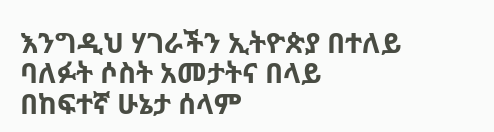እንግዲህ ሃገራችን ኢትዮጵያ በተለይ ባለፉት ሶስት አመታትና በላይ በከፍተኛ ሁኔታ ሰላም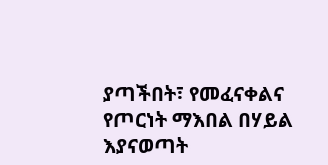ያጣችበት፣ የመፈናቀልና የጦርነት ማእበል በሃይል እያናወጣት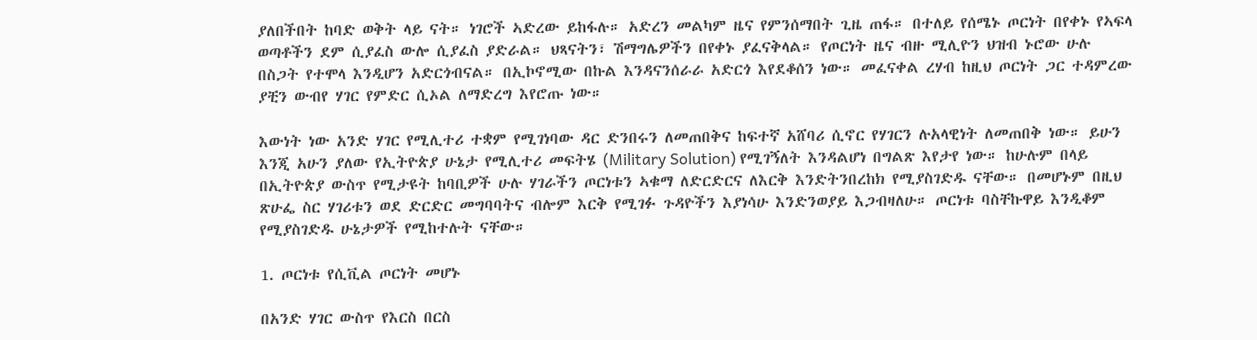ያለበችበት ከባድ ወቅት ላይ ናት። ነገሮች ኣድረው ይከፋሉ። አድረን መልካም ዜና የምንሰማበት ጊዜ ጠፋ። በተለይ የሰሜኑ ጦርነት በየቀኑ የኣፍላ ወጣቶችን ደም ሲያፈስ ውሎ ሲያፈስ ያድራል። ህጻናትን፣ ሽማግሌዎችን በየቀኑ ያፈናቅላል። የጦርነት ዜና ብዙ ሚሊዮን ህዝብ ኑሮው ሁሉ በስጋት የተሞላ እንዲሆን አድርጎብናል። በኢኮኖሚው በኩል እንዳናንሰራራ አድርጎ እየደቆሰን ነው። መፈናቀል ረሃብ ከዚህ ጦርነት ጋር ተዳምረው ያቺን ውብየ ሃገር የምድር ሲኦል ለማድረግ እየሮጡ ነው።

እውነት ነው አንድ ሃገር የሚሊተሪ ተቋም የሚገነባው ዳር ድንበሩን ለመጠበቅና ከፍተኛ አሸባሪ ሲኖር የሃገርን ሉአላዊነት ለመጠበቅ ነው። ይሁን እንጂ አሁን ያለው የኢትዮጵያ ሁኔታ የሚሊተሪ መፍትሄ (Military Solution) የሚገኝለት እንዳልሆነ በግልጽ እየታየ ነው። ከሁሉም በላይ በኢትዮጵያ ውስጥ የሚታዩት ከባቢዎች ሁሉ ሃገራችን ጦርነቱን ኣቁማ ለድርድርና ለእርቅ እንድትንበረከክ የሚያስገድዱ ናቸው። በመሆኑም በዚህ ጽሁፌ ስር ሃገሪቱን ወደ ድርድር መግባባትና ብሎም እርቅ የሚገፉ ጉዳዮችን እያነሳሁ እንድንወያይ እጋብዛለሁ። ጦርነቱ ባስቸኩዋይ እንዲቆም የሚያስገድዱ ሁኔታዎች የሚከተሉት ናቸው።

1. ጦርነቱ የሲቪል ጦርነት መሆኑ

በአንድ ሃገር ውስጥ የእርስ በርስ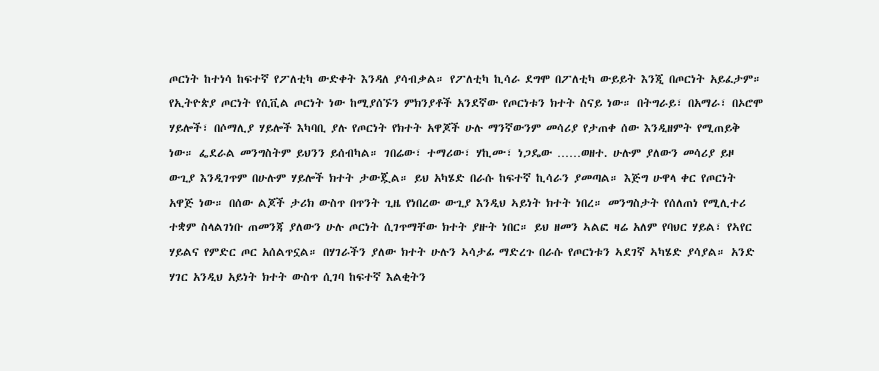ጦርነት ከተነሳ ከፍተኛ የፖለቲካ ውድቀት እንዳለ ያሳብቃል። የፖለቲካ ኪሳራ ደግሞ በፖለቲካ ውይይት እንጂ በጦርነት አይፈታም። የኢትዮጵያ ጦርነት የሲቪል ጦርነት ነው ከሚያሰኙን ምክንያቶች አንደኛው የጦርነቱን ክተት ስናይ ነው። በትግራይ፣ በአማራ፣ በኦሮሞ ሃይሎች፣ በሶማሊያ ሃይሎች እካባቢ ያሉ የጦርነት የክተት አዋጆች ሁሉ ማንኛውንም መሳሪያ የታጠቀ ሰው እንዲዘምት የሚጠይቅ ነው። ፌደራል መንግስትም ይህንን ይሰብካል። ገበሬው፣ ተማሪው፣ ሃኪሙ፣ ነጋዴው ……ወዘተ. ሁሉም ያለውን መሳሪያ ይዞ ውጊያ እንዲገጥም በሁሉም ሃይሎች ክተት ታውጇል። ይህ አካሄድ በራሱ ከፍተኛ ኪሳራን ያመጣል። እጅግ ሁዋላ ቀር የጦርነት አዋጅ ነው። በሰው ልጆች ታሪክ ውስጥ በጥንት ጊዜ የነበረው ውጊያ እንዲህ ኣይነት ክተት ነበረ። መንግስታት የሰለጠነ የሚሊተሪ ተቋም ስላልገነቡ ጠመንጃ ያለውን ሁሉ ጦርነት ሲገጥማቸው ክተት ያዙት ነበር። ይህ ዘመን ኣልፎ ዛሬ አለም የባህር ሃይል፣ የኣየር ሃይልና የምድር ጦር አሰልጥኗል። በሃገራችን ያለው ክተት ሁሉን ኣሳታፊ ማድረጉ በራሱ የጦርነቱን ኣደገኛ ኣካሄድ ያሳያል። አንድ ሃገር አንዲህ አይነት ክተት ውስጥ ሲገባ ከፍተኛ እልቂትን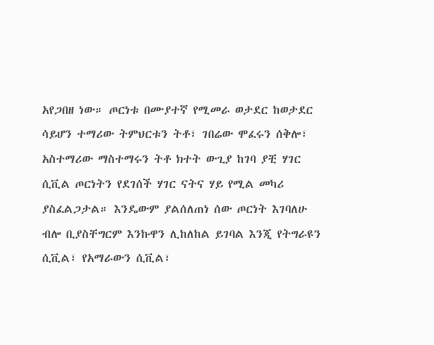አየጋበዘ ነው። ጦርነቱ በሙያተኛ የሚመራ ወታደር ከወታደር ሳይሆን ተማሪው ትምህርቱን ትቶ፣ ገበሬው ሞፈሩን ሰቅሎ፣ አስተማሪው ማስተማሩን ትቶ ክተት ውጊያ ከገባ ያቺ ሃገር ሲቪል ጦርነትን የደገሰች ሃገር ናትና ሃይ የሚል መካሪ ያስፈልጋታል። እንዴውም ያልሰለጠነ ሰው ጦርነት እገባለሁ ብሎ ቢያስቸግርም እንኩዋን ሊከለከል ይገባል እንጂ የትግራዩን ሲቪል፣ የአማራውን ሲቪል፣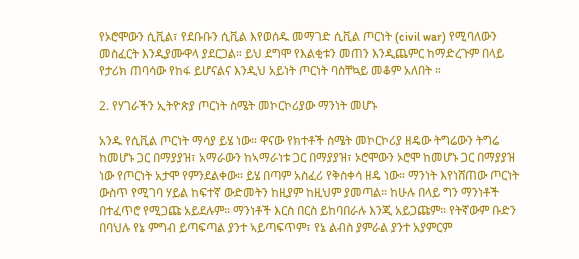የኦሮሞውን ሲቪል፣ የደቡቡን ሲቪል እየወሰዱ መማገድ ሲቪል ጦርነት (civil war) የሚባለውን መስፈርት እንዲያሙዋላ ያደርጋል። ይህ ደግሞ የእልቂቱን መጠን እንዲጨምር ከማድረጉም በላይ የታሪክ ጠባሳው የከፋ ይሆናልና እንዲህ አይነት ጦርነት ባስቸኳይ መቆም አለበት ።

2. የሃገራችን ኢትዮጵያ ጦርነት ስሜት መኮርኮሪያው ማንነት መሆኑ

አንዱ የሲቪል ጦርነት ማሳያ ይሄ ነው። ዋናው የክተቶች ስሜት መኮርኮሪያ ዘዴው ትግሬውን ትግሬ ከመሆኑ ጋር በማያያዝ፣ አማራውን ከኣማራነቱ ጋር በማያያዝ፣ ኦሮሞውን ኦሮሞ ከመሆኑ ጋር በማያያዝ ነው የጦርነት አታሞ የምንደልቀው። ይሄ በጣም አስፈሪ የቅስቀሳ ዘዴ ነው። ማንነት እየነሸጠው ጦርነት ውስጥ የሚገባ ሃይል ከፍተኛ ውድመትን ከዚያም ከዚህም ያመጣል። ከሁሉ በላይ ግን ማንነቶች በተፈጥሮ የሚጋጩ አይደሉም። ማንነቶች እርስ በርስ ይከባበራሉ እንጂ አይጋጩም። የትኛውም ቡድን በባህሉ የኔ ምግብ ይጣፍጣል ያንተ ኣይጣፍጥም፣ የኔ ልብስ ያምራል ያንተ አያምርም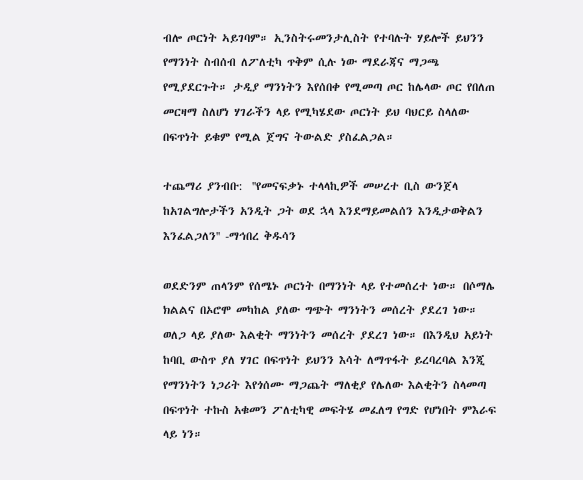ብሎ ጦርነት ኣይገባም። ኢንስትሩመንታሊስት የተባሉት ሃይሎች ይህንን የማንነት ስብሰብ ለፖለቲካ ጥቅም ሲሉ ነው ማደራጃና ማጋጫ የሚያደርጉት። ታዲያ ማንነትን እየሰበቀ የሚመጣ ጦር ከሌላው ጦር የበለጠ መርዛማ ስለሆነ ሃገራችን ላይ የሚካሄደው ጦርነት ይህ ባህርይ ስላለው በፍጥነት ይቁም የሚል ጀግና ትውልድ ያስፈልጋል።

ተጨማሪ ያንብቡ:  ''የመናፍቃኑ ተላላኪዎች መሠረተ ቢስ ውንጀላ ከአገልግሎታችን አንዲት ጋት ወደ ኋላ እንደማይመልሰን እንዲታወቅልን እንፈልጋለን'' -ማኅበረ ቅዱሳን

ወደድንም ጠላንም የሰሜኑ ጦርነት በማንነት ላይ የተመሰረተ ነው። በሶማሌ ክልልና በኦሮሞ መካከል ያለው ግጭት ማንነትን መሰረት ያደረገ ነው። ወለጋ ላይ ያለው እልቂት ማንነትን መሰረት ያደረገ ነው። በእንዲህ አይነት ከባቢ ውስጥ ያለ ሃገር በፍጥነት ይህንን እሳት ለማጥፋት ይረባረባል እንጂ የማንነትን ነጋሪት እየጎሰሙ ማጋጨት ማለቂያ የሌለው እልቂትን ስላመጣ በፍጥነት ተኩስ አቁመን ፖለቲካዊ መፍትሄ መፈለግ የግድ የሆነበት ምእራፍ ላይ ነን።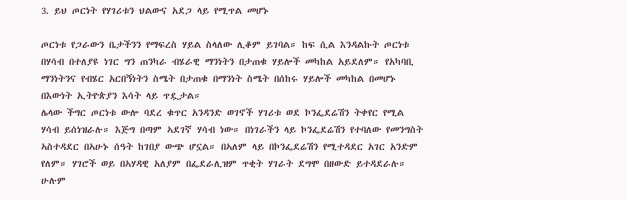3. ይህ ጦርነት የሃገሪቱን ህልውና አደጋ ላይ የሚጥል መሆኑ

ጦርነቱ የጋራውን ቤታችንን የማፍረስ ሃይል ስላለው ሊቆም ይገባል። ከፍ ሲል እንዳልኩት ጦርነቱ በሃሳብ በተለያዩ ነገር ግን ጠንካራ ብሄራዊ ማንነትን በታጠቁ ሃይሎች መካከል አይደለም። የአካባቢ ማንነትንና የብሄር አርበኝነትን ስሜት በታጠቁ በማንነት ስሜት በሰከሩ ሃይሎች መካከል በመሆኑ በእውነት ኢትዮጵያን እሳት ላይ ጥዷታል።
ሌላው ችግር ጦርነቱ ውሎ ባደረ ቁጥር አንዳንድ ወገኖች ሃገሪቱ ወደ ኮንፌደሬሽን ትቀየር የሚል ሃሳብ ይሰነዝራሉ። እጅግ በጣም ኣደገኛ ሃሳብ ነው። በነገራችን ላይ ኮንፌደሬሽን የተባለው የመንግስት ኣስተዳደር በኣሁኑ ሰዓት ከገበያ ውጭ ሆኗል። በኣለም ላይ በኮንፌደሬሽን የሚተዳደር አገር አንድም የለም። ሃገሮች ወይ በኣሃዳዊ አለያም በፌደራሊዝም ጥቂት ሃገራት ደግሞ በዘውድ ይተዳደራሉ። ሁሉም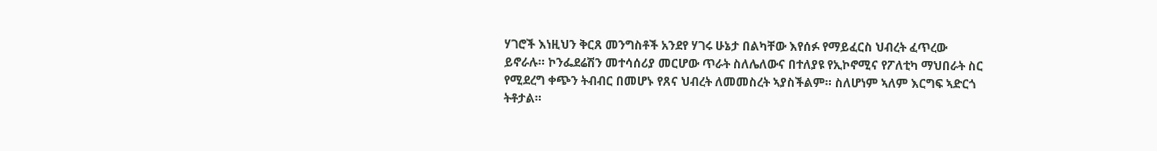ሃገሮች እነዚህን ቅርጸ መንግስቶች አንደየ ሃገሩ ሁኔታ በልካቸው እየሰፉ የማይፈርስ ህብረት ፈጥረው ይኖራሉ። ኮንፌደሬሽን መተሳሰሪያ መርሆው ጥራት ስለሌለውና በተለያዩ የኢኮኖሚና የፖለቲካ ማህበራት ስር የሚደረግ ቀጭን ትብብር በመሆኑ የጸና ህብረት ለመመስረት ኣያስችልም። ስለሆነም ኣለም እርግፍ ኣድርጎ ትቶታል።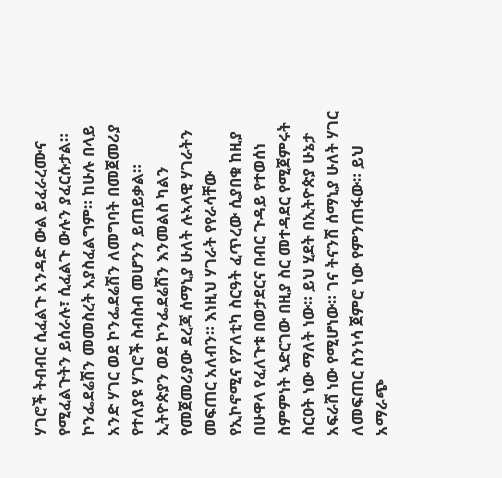ሃገሮች ትብብር ሲፈልጉ አንዳድ ውል ይፈራረሙና የሚፈልጉትን ይሰራሉ፣ ሲፈልጉ ውሉን ያፈርሱታል። ኮንፌደሬሽን መመስረት አያስፈልግም። ከሁሉ በላይ አንድ ሃገር ወደ ኮንፌደሬሽን ለመግባት በመጀመሪያ የተለያዩ ሃገሮች ስብስብ መሆንን ይጠይቃል። ኢትዮጵያን ወደ ኮንፌደሬሽን እንመልስ ካልን የመጀመሪያው ደረጃ ሰማኒያ ሁለት ሉኣላዊ ሃገራትን መፍጠር አለብን። እነዚህ ሃገራት የየራሳቸው የኢኮኖሚና የፖለቲካ ስርዓት ፈጥረው ሲያበቁ ከዚያ በሁዋላ የፈለጉቱ በወታደርና በብር ጉዳይ የተወሰነ ስምምነት ኣድርገው በዚያ ስር መተዳደር የሚጀምሩት ስርዐት ነው ማለት ነው። ይህ ሂደት በኢትዮጵያ ሁኔታ አፍራሸ ነው የሚሆነው። ገና ትናንሽ ሰማኒያ ሁለት ሃገር ለመፍጠር ስንነሳ ጀምሮ ነው የምንጠፋው። ይህ አማራጭ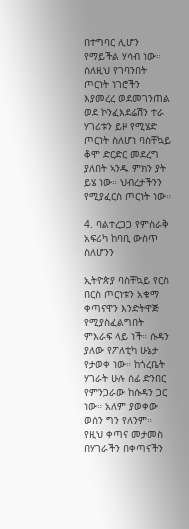በተግባር ሊሆን የማይችል ሃሳብ ነው። ስለዚህ የገባንበት ጦርነት ነገሮችን እያመረረ ወደመገንጠል ወደ ኮንፈእደሬሽን ተራ ሃገሪቱን ይዞ የሚሄድ ጦርነት ስለሆነ ባስቸኳይ ቆሞ ድርድር መደረግ ያለበት ኣንዱ ምክን ያት ይሄ ነው። ህብረታችንን የሚያፈርስ ጦርነት ነው።

4. ባልተረጋጋ የምስራቅ አፍሪካ ከባቢ ውስጥ ስለሆንን

ኢትዮጵያ ባስቸኳይ የርስ በርስ ጦርነቱን አቁማ ቀጣናዋን እንድትዋጅ የሚያስፈልግበት ምእራፍ ላይ ነች። ሱዳን ያለው የፖለቲካ ሁኔታ የታወቀ ነው። ከጎረቤት ሃገራት ሁሉ ሰፊ ድንበር የምንጋራው ከሱዳን ጋር ነው። አለም ያወቀው ወሰን ግን የለንም። የዚህ ቀጣና መታመስ በሃገራችን በቀጣናችን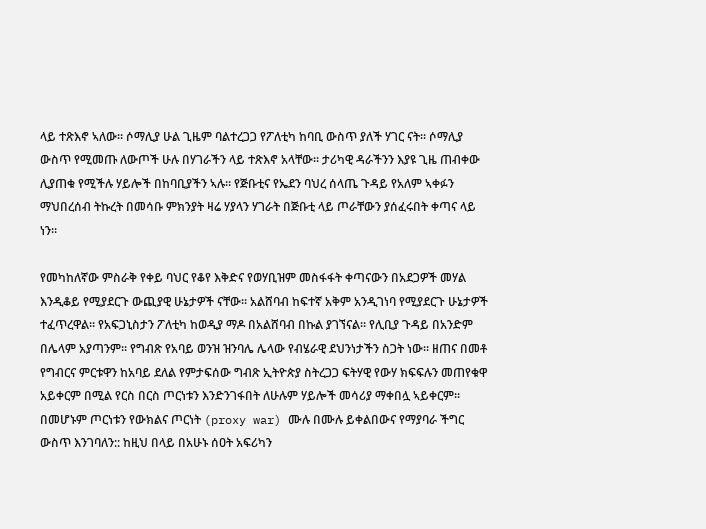ላይ ተጽእኖ ኣለው። ሶማሊያ ሁል ጊዜም ባልተረጋጋ የፖለቲካ ከባቢ ውስጥ ያለች ሃገር ናት። ሶማሊያ ውስጥ የሚመጡ ለውጦች ሁሉ በሃገራችን ላይ ተጽእኖ አላቸው። ታሪካዊ ዳራችንን እያዩ ጊዜ ጠብቀው ሊያጠቁ የሚችሉ ሃይሎች በከባቢያችን ኣሉ። የጅቡቲና የኤደን ባህረ ሰላጤ ጉዳይ የአለም ኣቀፉን ማህበረሰብ ትኩረት በመሳቡ ምክንያት ዛሬ ሃያላን ሃገራት በጅቡቲ ላይ ጦራቸውን ያሰፈሩበት ቀጣና ላይ ነን።

የመካከለኛው ምስራቅ የቀይ ባህር የቆየ እቅድና የወሃቢዝም መስፋፋት ቀጣናውን በአደጋዎች መሃል እንዲቆይ የሚያደርጉ ውጪያዊ ሁኔታዎች ናቸው። አልሸባብ ከፍተኛ አቅም አንዲገነባ የሚያደርጉ ሁኔታዎች ተፈጥረዋል። የአፍጋኒስታን ፖለቲካ ከወዲያ ማዶ በአልሸባብ በኩል ያገኘናል። የሊቢያ ጉዳይ በአንድም በሌላም አያጣንም። የግብጽ የአባይ ወንዝ ዝንባሌ ሌላው የብሄራዊ ደህንነታችን ስጋት ነው። ዘጠና በመቶ የግብርና ምርቱዋን ከአባይ ደለል የምታፍሰው ግብጽ ኢትዮጵያ ስትረጋጋ ፍትሃዊ የውሃ ክፍፍሉን መጠየቁዋ አይቀርም በሚል የርስ በርስ ጦርነቱን እንድንገፋበት ለሁሉም ሃይሎች መሳሪያ ማቀበሏ ኣይቀርም። በመሆኑም ጦርነቱን የውክልና ጦርነት (proxy war) ሙሉ በሙሉ ይቀልበውና የማያባራ ችግር ውስጥ እንገባለን:: ከዚህ በላይ በአሁኑ ሰዐት አፍሪካን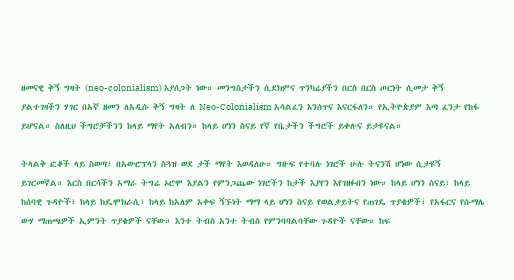ዘመናዊ ቅኝ ግዛት (neo-colonialism) እያሰጋት ነው። መንግስታችን ሲደክምና ጥንካሬያችን በርስ በርስ ጦርነት ሲመታ ቅኝ ያልተገዛችን ሃገር በአኛ ዘመን ለአዲሱ ቅኝ ግዛት ለ Neo-Colonialism አሳልፈን እንሰጥና እናርፋለን። የኢትዮጵያም እጣ ፈንታ የከፋ ይሆናል። ስለዚህ ችግሮቻችንን ከላይ ማየት አለብን። ከላይ ሆነን ስናይ የኛ የቤታችን ችግሮች ይቀሉና ይታዩናል።

ትላልቅ ፎቆች ላይ ስወጣ፣ በአውሮፕላን ስጓዝ ወደ ታች ማየት እወዳለሁ። ግዙፍ የተባሉ ነገሮች ሁሉ ትናንሽ ሆነው ሲታዩኝ ይገርመኛል። እርስ በርሳችን አማራ ትግሬ ኦሮሞ እያልን የምንጋጨው ነገሮችን ከታች እያየን እየገዘፉበን ነው። ከላይ ሆነን ስናይ፣ ከላይ ከሰባዊ ጉዳዮች፣ ከላይ ከዴሞክራሲ፣ ከላይ ከአለም አቀፍ ኝኙነት ማማ ላይ ሆነን ስናይ የወልቃይትና የጠገዴ ጥያቄዎች፣ የአፋርና የሱማሌ ውሃ ማጠጫዎች ኢምንት ጥያቄዎች ናቸው። እንተ ትብስ አንተ ትብስ የምንባባልባቸው ጉዳዮች ናቸው። ከፍ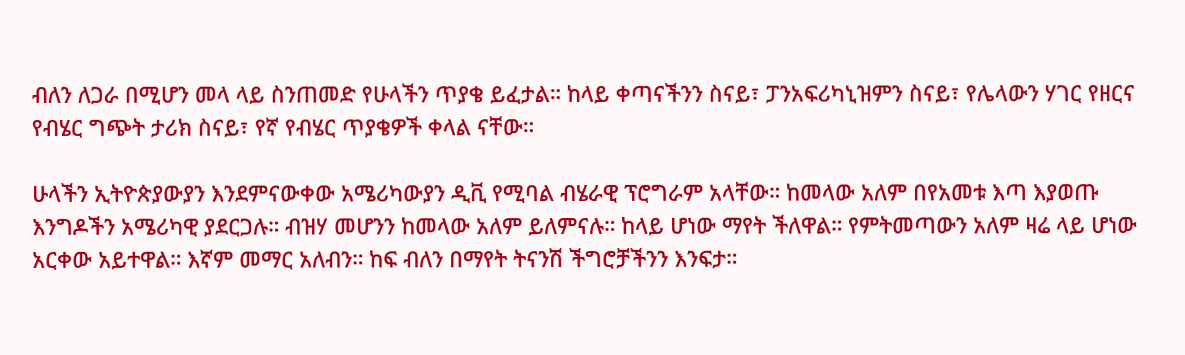ብለን ለጋራ በሚሆን መላ ላይ ስንጠመድ የሁላችን ጥያቄ ይፈታል። ከላይ ቀጣናችንን ስናይ፣ ፓንአፍሪካኒዝምን ስናይ፣ የሌላውን ሃገር የዘርና የብሄር ግጭት ታሪክ ስናይ፣ የኛ የብሄር ጥያቄዎች ቀላል ናቸው።

ሁላችን ኢትዮጵያውያን እንደምናውቀው አሜሪካውያን ዲቪ የሚባል ብሄራዊ ፕሮግራም አላቸው። ከመላው አለም በየአመቱ እጣ እያወጡ እንግዶችን አሜሪካዊ ያደርጋሉ። ብዝሃ መሆንን ከመላው አለም ይለምናሉ። ከላይ ሆነው ማየት ችለዋል። የምትመጣውን አለም ዛሬ ላይ ሆነው አርቀው አይተዋል። እኛም መማር አለብን። ከፍ ብለን በማየት ትናንሽ ችግሮቻችንን እንፍታ።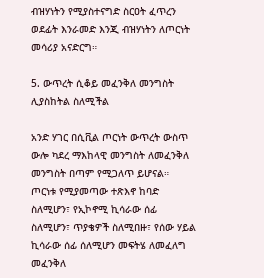ብዝሃነትን የሚያስተናግድ ስርዐት ፈጥረን ወደፊት እንራመድ እንጂ ብዝሃነትን ለጦርነት መሳሪያ አናድርግ።

5. ውጥረት ሲቆይ መፈንቅለ መንግስት ሊያስከትል ስለሚችል

አንድ ሃገር በሲቪል ጦርነት ውጥረት ውስጥ ውሎ ካደረ ማእከላዊ መንግስት ለመፈንቅለ መንግስት በጣም የሚጋለጥ ይሆናል። ጦርነቱ የሚያመጣው ተጽእኖ ከባድ ስለሚሆን፣ የኢኮኖሚ ኪሳራው ሰፊ ስለሚሆን፣ ጥያቄዎች ስለሚበዙ፣ የሰው ሃይል ኪሳራው ሰፊ ሰለሚሆን መፍትሄ ለመፈለግ መፈንቅለ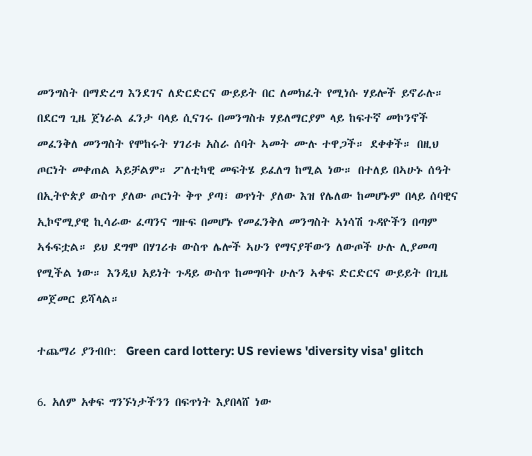መንግስት በማድረግ እንደገና ለድርድርና ውይይት በር ለመክፈት የሚነሱ ሃይሎች ይኖራሉ። በደርግ ጊዜ ጀነራል ፈንታ ባላይ ሲናገሩ በመንግስቱ ሃይለማርያም ላይ ከፍተኛ መኮንኖች መፈንቅለ መንግስት የሞከሩት ሃገሪቱ አስራ ሰባት ኣመት ሙሉ ተዋጋች። ደቀቀች። በዚህ ጦርነት መቀጠል ኣይቻልም። ፖለቲካዊ መፍትሄ ይፈለግ ከሚል ነው። በተለይ በኣሁኑ ሰዓት በኢትዮጵያ ውስጥ ያለው ጦርነት ቅጥ ያጣ፣ ወጥነት ያለው እዝ የሌለው ከመሆኑም በላይ ሰባዊና ኢኮኖሚያዊ ኪሳራው ፈጣንና ግዙፍ በመሆኑ የመፈንቅለ መንግስት ኣነሳሽ ጉዳዮችን በጣም ኣፋፍቷል። ይህ ደግሞ በሃገሪቱ ውስጥ ሌሎች ኣሁን የማናያቸውን ለውጦች ሁሉ ሊያመጣ የሚችል ነው። እንዲህ አይነት ጉዳይ ውስጥ ከመግባት ሁሉን ኣቀፍ ድርድርና ውይይት በጊዜ መጀመር ይሻላል።

ተጨማሪ ያንብቡ:  Green card lottery: US reviews 'diversity visa' glitch

6. አለም አቀፍ ግንኙነታችንን በፍጥነት እያበላሸ ነው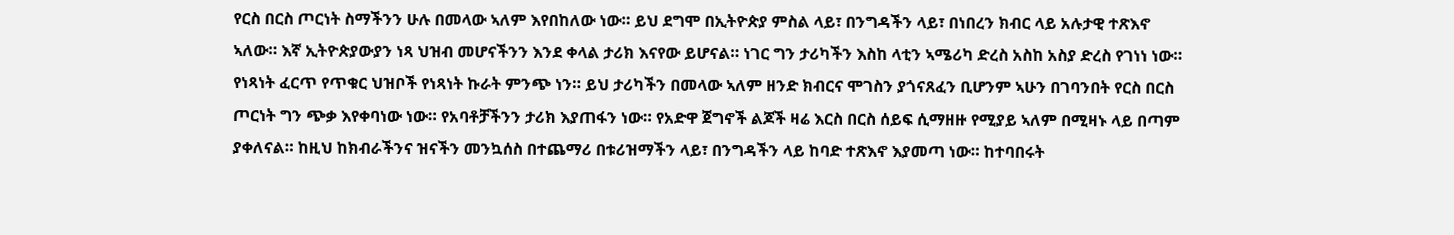የርስ በርስ ጦርነት ስማችንን ሁሉ በመላው ኣለም እየበከለው ነው። ይህ ደግሞ በኢትዮጵያ ምስል ላይ፣ በንግዳችን ላይ፣ በነበረን ክብር ላይ አሉታዊ ተጽእኖ ኣለው። እኛ ኢትዮጵያውያን ነጻ ህዝብ መሆናችንን እንደ ቀላል ታሪክ እናየው ይሆናል። ነገር ግን ታሪካችን እስከ ላቲን ኣሜሪካ ድረስ አስከ አስያ ድረስ የገነነ ነው። የነጻነት ፈርጥ የጥቁር ህዝቦች የነጻነት ኩራት ምንጭ ነን። ይህ ታሪካችን በመላው ኣለም ዘንድ ክብርና ሞገስን ያጎናጸፈን ቢሆንም ኣሁን በገባንበት የርስ በርስ ጦርነት ግን ጭቃ እየቀባነው ነው። የአባቶቻችንን ታሪክ እያጠፋን ነው። የአድዋ ጀግኖች ልጆች ዛሬ እርስ በርስ ሰይፍ ሲማዘዙ የሚያይ ኣለም በሚዛኑ ላይ በጣም ያቀለናል። ከዚህ ከክብራችንና ዝናችን መንኳሰስ በተጨማሪ በቱሪዝማችን ላይ፣ በንግዳችን ላይ ከባድ ተጽእኖ እያመጣ ነው። ከተባበሩት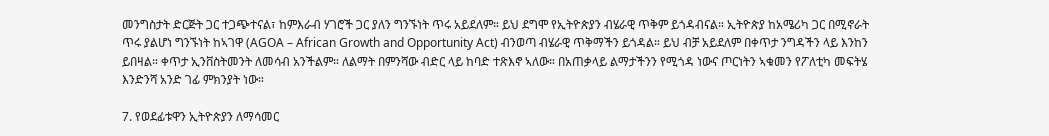መንግስታት ድርጅት ጋር ተጋጭተናል፣ ከምእራብ ሃገሮች ጋር ያለን ግንኙነት ጥሩ አይደለም። ይህ ደግሞ የኢትዮጵያን ብሄራዊ ጥቅም ይጎዳብናል። ኢትዮጵያ ከአሜሪካ ጋር በሚኖራት ጥሩ ያልሆነ ግንኙነት ከኣገዋ (AGOA – African Growth and Opportunity Act) ብንወጣ ብሄራዊ ጥቅማችን ይጎዳል። ይህ ብቻ አይደለም በቀጥታ ንግዳችን ላይ እንከን ይበዛል። ቀጥታ ኢንቨስትመንት ለመሳብ አንችልም። ለልማት በምንሻው ብድር ላይ ከባድ ተጽእኖ ኣለው። በአጠቃላይ ልማታችንን የሚጎዳ ነውና ጦርነትን ኣቁመን የፖለቲካ መፍትሄ እንድንሻ አንድ ገፊ ምክንያት ነው።

7. የወደፊቱዋን ኢትዮጵያን ለማሳመር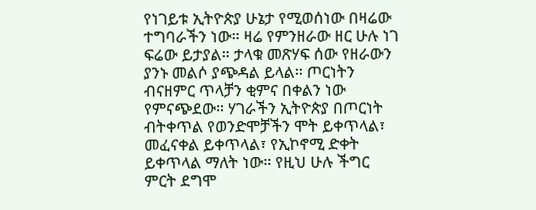የነገይቱ ኢትዮጵያ ሁኔታ የሚወሰነው በዛሬው ተግባራችን ነው። ዛሬ የምንዘራው ዘር ሁሉ ነገ ፍሬው ይታያል። ታላቁ መጽሃፍ ሰው የዘራውን ያንኑ መልሶ ያጭዳል ይላል። ጦርነትን ብናዘምር ጥላቻን ቂምና በቀልን ነው የምናጭደው። ሃገራችን ኢትዮጵያ በጦርነት ብትቀጥል የወንድሞቻችን ሞት ይቀጥላል፣ መፈናቀል ይቀጥላል፣ የኢኮኖሚ ድቀት ይቀጥላል ማለት ነው። የዚህ ሁሉ ችግር ምርት ደግሞ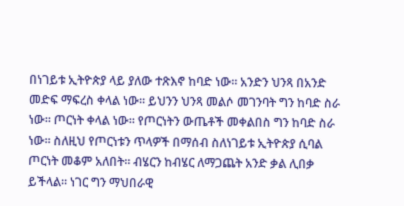በነገይቱ ኢትዮጵያ ላይ ያለው ተጽእኖ ከባድ ነው። አንድን ህንጻ በአንድ መድፍ ማፍረስ ቀላል ነው። ይህንን ህንጻ መልሶ መገንባት ግን ከባድ ስራ ነው። ጦርነት ቀላል ነው። የጦርነትን ውጤቶች መቀልበስ ግን ከባድ ስራ ነው። ስለዚህ የጦርነቱን ጥላዎች በማሰብ ስለነገይቱ ኢትዮጵያ ሲባል ጦርነት መቆም አለበት። ብሄርን ከብሄር ለማጋጨት አንድ ቃል ሊበቃ ይችላል። ነገር ግን ማህበራዊ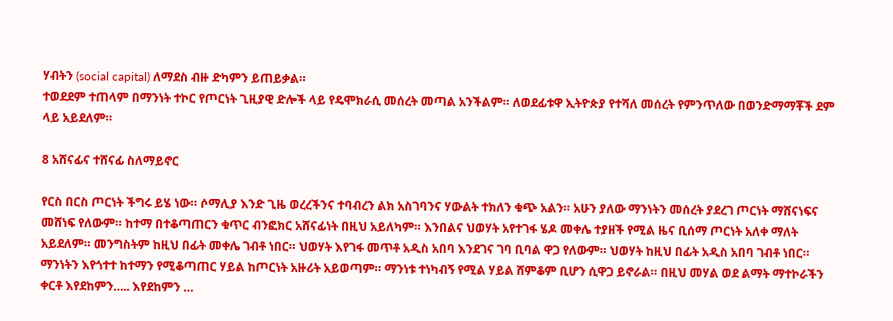ሃብትን (social capital) ለማደስ ብዙ ድካምን ይጠይቃል።
ተወደደም ተጠላም በማንነት ተኮር የጦርነት ጊዚያዊ ድሎች ላይ የዴሞክራሲ መሰረት መጣል አንችልም። ለወደፊቱዋ ኢትዮጵያ የተሻለ መሰረት የምንጥለው በወንድማማቾች ደም ላይ አይደለም።

8 አሸናፊና ተሸናፊ ስለማይኖር

የርስ በርስ ጦርነት ችግሩ ይሄ ነው። ሶማሊያ እንድ ጊዜ ወረረችንና ተባብረን ልክ አስገባንና ሃውልት ተክለን ቁጭ አልን። አሁን ያለው ማንነትን መሰረት ያደረገ ጦርነት ማሸናነፍና መሸነፍ የለውም። ከተማ በተቆጣጠርን ቁጥር ብንፎክር አሸናፊነት በዚህ አይለካም። እንበልና ህወሃት አየተገፋ ሄዶ መቀሌ ተያዘች የሚል ዜና ቢሰማ ጦርነት አለቀ ማለት አይደለም። መንግስትም ከዚህ በፊት መቀሌ ገብቶ ነበር። ህወሃት እየገፋ መጥቶ አዲስ አበባ እንደገና ገባ ቢባል ዋጋ የለውም። ህወሃት ከዚህ በፊት አዲስ አበባ ገብቶ ነበር። ማንነትን እየጎተተ ከተማን የሚቆጣጠር ሃይል ከጦርነት አዙሪት አይወጣም። ማንነቱ ተነካብኝ የሚል ሃይል ሸምቆም ቢሆን ሲዋጋ ይኖራል። በዚህ መሃል ወደ ልማት ማተኮራችን ቀርቶ እየደከምን….. እየደከምን …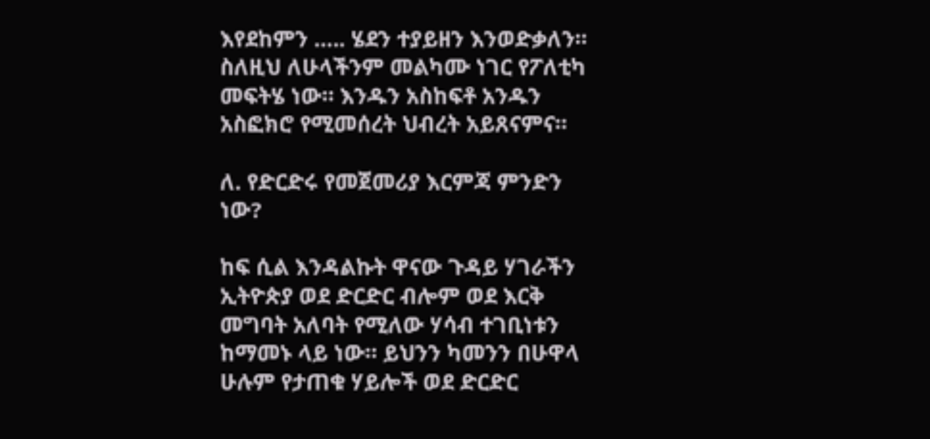እየደከምን ….. ሄደን ተያይዘን እንወድቃለን። ስለዚህ ለሁላችንም መልካሙ ነገር የፖለቲካ መፍትሄ ነው። እንዱን አስከፍቶ አንዱን አስፎክሮ የሚመሰረት ህብረት አይጸናምና።

ለ. የድርድሩ የመጀመሪያ እርምጃ ምንድን ነው?

ከፍ ሲል እንዳልኩት ዋናው ጉዳይ ሃገራችን ኢትዮጵያ ወደ ድርድር ብሎም ወደ እርቅ መግባት አለባት የሚለው ሃሳብ ተገቢነቱን ከማመኑ ላይ ነው። ይህንን ካመንን በሁዋላ ሁሉም የታጠቁ ሃይሎች ወደ ድርድር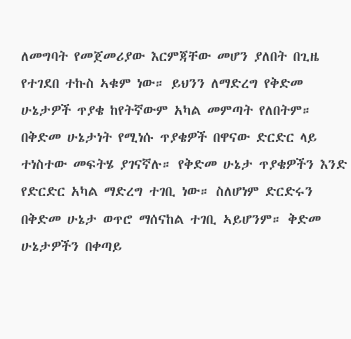ለመግባት የመጀመሪያው እርምጃቸው መሆን ያለበት በጊዜ የተገደበ ተኩስ ኣቁም ነው። ይህንን ለማድረግ የቅድመ ሁኔታዎች ጥያቄ ከየትኛውም አካል መምጣት የለበትም። በቅድመ ሁኔታነት የሚነሱ ጥያቄዎች በዋናው ድርድር ላይ ተነስተው መፍትሄ ያገናኛሉ። የቅድመ ሁኔታ ጥያቄዎችን እንድ የድርድር አካል ማድረግ ተገቢ ነው። ስለሆነም ድርድሩን በቅድመ ሁኔታ ወጥሮ ማሰናከል ተገቢ ኣይሆንም። ቅድመ ሁኔታዎችን በቀጣይ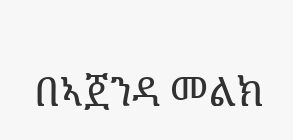በኣጀንዳ መልክ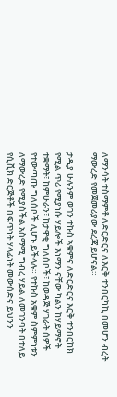ለማንሳት ተስማምቶ ለድርድርና ለእርቅ ተንበርካኪ በመሆን ብረት ማውረድ የመጀመሪያው ደረጃ ይሆናል።

ታዲያ ሁሉንም ወገን ተኩስ ኣቁምና ለድርድርና እርቅ ተንበርከክ የሚል ጥሪ የሚያነሱ ሃይሎች እነማን ናቸው ካልን ከሃይማኖት ተቋማት፣ ከምሁራን፣ ከታዋቂ ግለሰቦች፣ ከወዳጅ ሃገራት ሰዎች የተውጣጡ ግለሰቦች ሊሆኑ ይችላሉ። የተኩስ አቁም ስምምነቱን ለማውረድ የሚያስችል አስማሚ ግብረ ሃይል ለመገንባት በተለይ የሲቪክ ድርጅቶች በፍጥነት ሃላፊነት መውሰድና ይህንን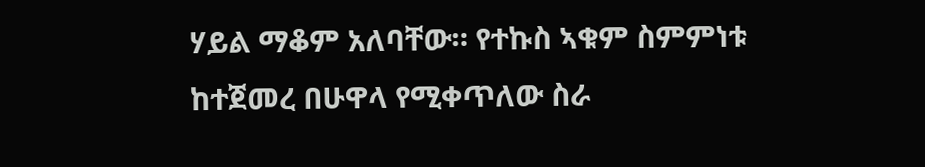ሃይል ማቆም አለባቸው። የተኩስ ኣቁም ስምምነቱ ከተጀመረ በሁዋላ የሚቀጥለው ስራ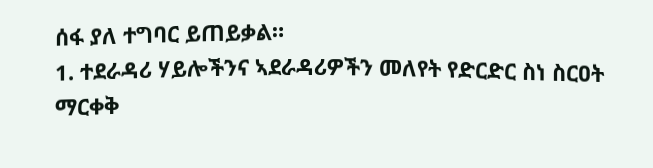ሰፋ ያለ ተግባር ይጠይቃል።
1. ተደራዳሪ ሃይሎችንና ኣደራዳሪዎችን መለየት የድርድር ስነ ስርዐት ማርቀቅ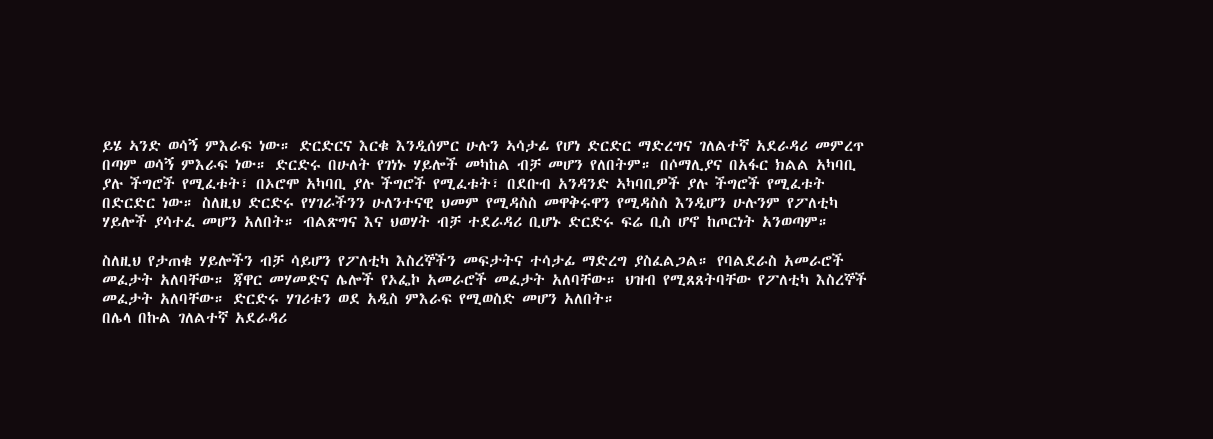ይሄ ኣንድ ወሳኝ ምእራፍ ነው። ድርድርና እርቁ እንዲሰምር ሁሉን ኣሳታፊ የሆነ ድርድር ማድረግና ገለልተኛ አደራዳሪ መምረጥ በጣም ወሳኝ ምእራፍ ነው። ድርድሩ በሁለት የገነኑ ሃይሎች መካከል ብቻ መሆን የለበትም። በሶማሊያና በአፋር ክልል አካባቢ ያሉ ችግሮች የሚፈቱት፣ በኦሮሞ አካባቢ ያሉ ችግሮች የሚፈቱት፣ በደቡብ አንዳንድ ኣካባቢዎች ያሉ ችግሮች የሚፈቱት በድርድር ነው። ስለዚህ ድርድሩ የሃገራችንን ሁለንተናዊ ህመም የሚዳስስ መዋቅሩዋን የሚዳስስ እንዲሆን ሁሉንም የፖለቲካ ሃይሎች ያሳተፈ መሆን አለበት። ብልጽግና እና ህወሃት ብቻ ተደራዳሪ ቢሆኑ ድርድሩ ፍሬ ቢስ ሆኖ ከጦርነት አንወጣም።

ስለዚህ የታጠቁ ሃይሎችን ብቻ ሳይሆን የፖለቲካ እስረኞችን መፍታትና ተሳታፊ ማድረግ ያስፈልጋል። የባልደራስ አመራሮች መፈታት አለባቸው። ጃዋር መሃመድና ሌሎች የኦፌኮ አመራሮች መፈታት አለባቸው። ህዝብ የሚጸጸትባቸው የፖለቲካ እስረኞች መፈታት አለባቸው። ድርድሩ ሃገሪቱን ወደ አዲስ ምእራፍ የሚወስድ መሆን አለበት።
በሌላ በኩል ገለልተኛ አደራዳሪ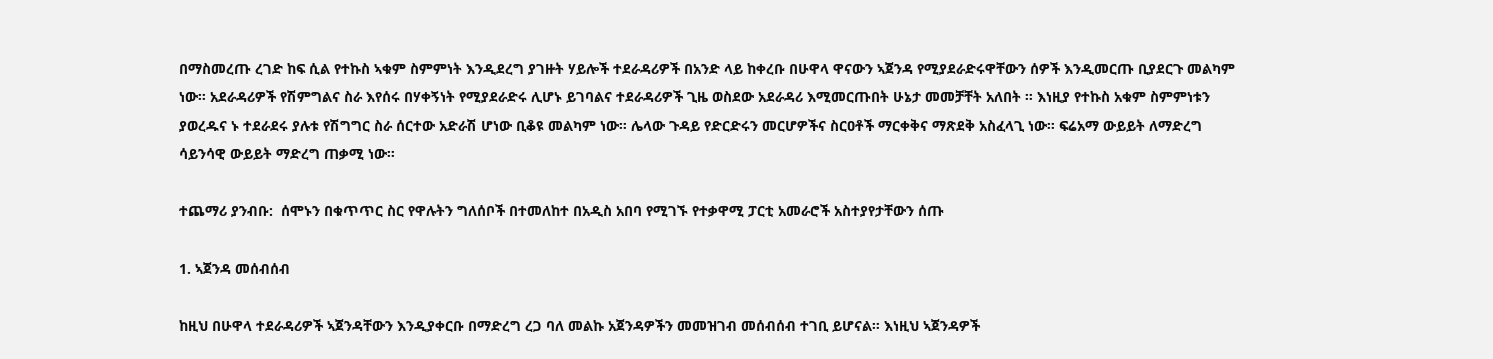በማስመረጡ ረገድ ከፍ ሲል የተኩስ ኣቁም ስምምነት እንዲደረግ ያገዙት ሃይሎች ተደራዳሪዎች በአንድ ላይ ከቀረቡ በሁዋላ ዋናውን ኣጀንዳ የሚያደራድሩዋቸውን ሰዎች እንዲመርጡ ቢያደርጉ መልካም ነው። አደራዳሪዎች የሽምግልና ስራ እየሰሩ በሃቀኝነት የሚያደራድሩ ሊሆኑ ይገባልና ተደራዳሪዎች ጊዜ ወስደው አደራዳሪ እሚመርጡበት ሁኔታ መመቻቸት አለበት ። እነዚያ የተኩስ አቁም ስምምነቱን ያወረዱና ኑ ተደራደሩ ያሉቱ የሽግግር ስራ ሰርተው አድራሽ ሆነው ቢቆዩ መልካም ነው። ሌላው ጉዳይ የድርድሩን መርሆዎችና ስርዐቶች ማርቀቅና ማጽደቅ አስፈላጊ ነው። ፍሬአማ ውይይት ለማድረግ ሳይንሳዊ ውይይት ማድረግ ጠቃሚ ነው።

ተጨማሪ ያንብቡ:  ሰሞኑን በቁጥጥር ስር የዋሉትን ግለሰቦች በተመለከተ በአዲስ አበባ የሚገኙ የተቃዋሚ ፓርቲ አመራሮች አስተያየታቸውን ሰጡ

1. ኣጀንዳ መሰብሰብ

ከዚህ በሁዋላ ተደራዳሪዎች ኣጀንዳቸውን እንዲያቀርቡ በማድረግ ረጋ ባለ መልኩ አጀንዳዎችን መመዝገብ መሰብሰብ ተገቢ ይሆናል። እነዚህ ኣጀንዳዎች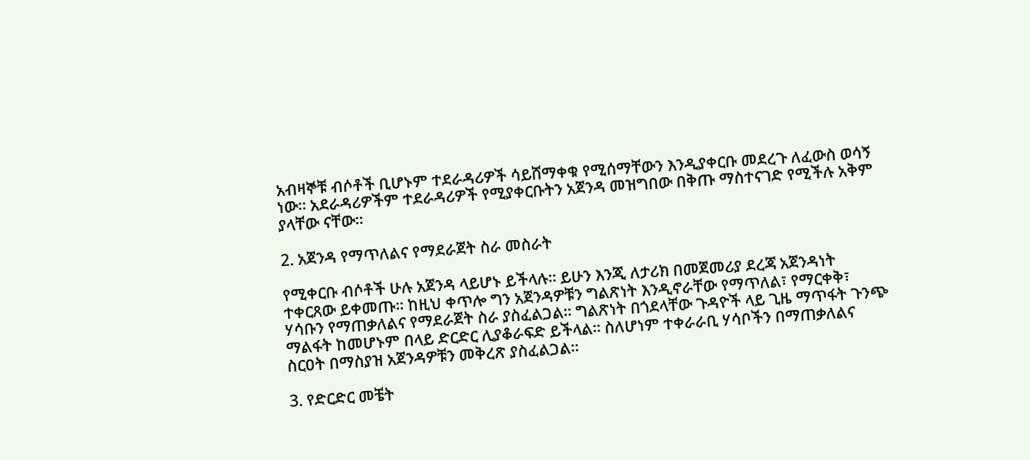አብዛኞቹ ብሶቶች ቢሆኑም ተደራዳሪዎች ሳይሸማቀቁ የሚሰማቸውን እንዲያቀርቡ መደረጉ ለፈውስ ወሳኝ ነው። አደራዳሪዎችም ተደራዳሪዎች የሚያቀርቡትን አጀንዳ መዝግበው በቅጡ ማስተናገድ የሚችሉ አቅም ያላቸው ናቸው።

2. አጀንዳ የማጥለልና የማደራጀት ስራ መስራት

የሚቀርቡ ብሶቶች ሁሉ አጀንዳ ላይሆኑ ይችላሉ። ይሁን እንጂ ለታሪክ በመጀመሪያ ደረጃ አጀንዳነት ተቀርጸው ይቀመጡ። ከዚህ ቀጥሎ ግን አጀንዳዎቹን ግልጽነት እንዲኖራቸው የማጥለል፣ የማርቀቅ፣ ሃሳቡን የማጠቃለልና የማደራጀት ስራ ያስፈልጋል። ግልጽነት በጎደላቸው ጉዳዮች ላይ ጊዜ ማጥፋት ጉንጭ ማልፋት ከመሆኑም በላይ ድርድር ሊያቆራፍድ ይችላል። ስለሆነም ተቀራራቢ ሃሳቦችን በማጠቃለልና ስርዐት በማስያዝ አጀንዳዎቹን መቅረጽ ያስፈልጋል።

3. የድርድር መቼት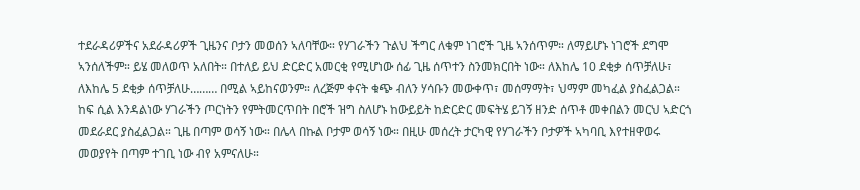ተደራዳሪዎችና አደራዳሪዎች ጊዜንና ቦታን መወሰን ኣለባቸው። የሃገራችን ጉልህ ችግር ለቁም ነገሮች ጊዜ ኣንሰጥም። ለማይሆኑ ነገሮች ደግሞ ኣንሰለችም። ይሄ መለወጥ አለበት። በተለይ ይህ ድርድር አመርቂ የሚሆነው ሰፊ ጊዜ ሰጥተን ስንመክርበት ነው። ለእከሌ 10 ደቂቃ ሰጥቻለሁ፣ ለእከሌ 5 ደቂቃ ሰጥቻለሁ……… በሚል ኣይከናወንም። ለረጅም ቀናት ቁጭ ብለን ሃሳቡን መውቀጥ፣ መሰማማት፣ ህማም መካፈል ያስፈልጋል። ከፍ ሲል እንዳልነው ሃገራችን ጦርነትን የምትመርጥበት በሮች ዝግ ስለሆኑ ከውይይት ከድርድር መፍትሄ ይገኝ ዘንድ ሰጥቶ መቀበልን መርህ ኣድርጎ መደራደር ያስፈልጋል። ጊዜ በጣም ወሳኝ ነው። በሌላ በኩል ቦታም ወሳኝ ነው። በዚሁ መሰረት ታርካዊ የሃገራችን ቦታዎች ኣካባቢ እየተዘዋወሩ መወያየት በጣም ተገቢ ነው ብየ አምናለሁ።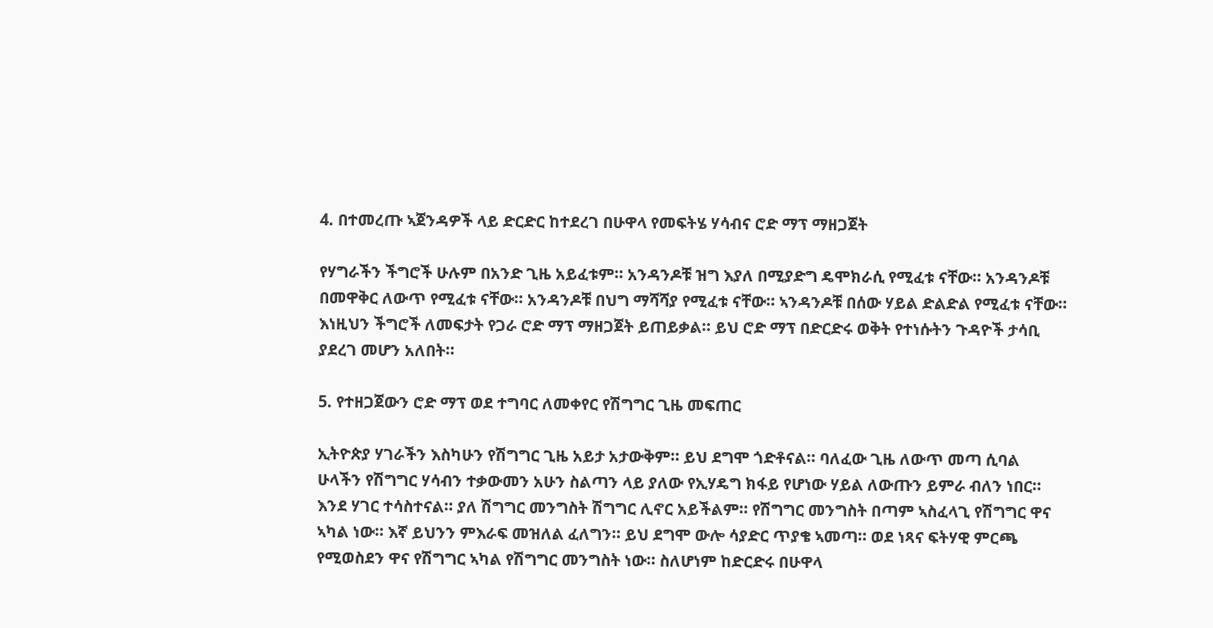4. በተመረጡ ኣጀንዳዎች ላይ ድርድር ከተደረገ በሁዋላ የመፍትሄ ሃሳብና ሮድ ማፕ ማዘጋጀት

የሃግራችን ችግሮች ሁሉም በአንድ ጊዜ አይፈቱም። አንዳንዶቹ ዝግ እያለ በሚያድግ ዴሞክራሲ የሚፈቱ ናቸው። አንዳንዶቹ በመዋቅር ለውጥ የሚፈቱ ናቸው። አንዳንዶቹ በህግ ማሻሻያ የሚፈቱ ናቸው። ኣንዳንዶቹ በሰው ሃይል ድልድል የሚፈቱ ናቸው። እነዚህን ችግሮች ለመፍታት የጋራ ሮድ ማፕ ማዘጋጀት ይጠይቃል። ይህ ሮድ ማፕ በድርድሩ ወቅት የተነሱትን ጉዳዮች ታሳቢ ያደረገ መሆን አለበት።

5. የተዘጋጀውን ሮድ ማፕ ወደ ተግባር ለመቀየር የሽግግር ጊዜ መፍጠር

ኢትዮጵያ ሃገራችን እስካሁን የሽግግር ጊዜ አይታ አታውቅም። ይህ ደግሞ ጎድቶናል። ባለፈው ጊዜ ለውጥ መጣ ሲባል ሁላችን የሽግግር ሃሳብን ተቃውመን አሁን ስልጣን ላይ ያለው የኢሃዴግ ክፋይ የሆነው ሃይል ለውጡን ይምራ ብለን ነበር። እንደ ሃገር ተሳስተናል። ያለ ሽግግር መንግስት ሽግግር ሊኖር አይችልም። የሽግግር መንግስት በጣም ኣስፈላጊ የሽግግር ዋና ኣካል ነው። እኛ ይህንን ምእራፍ መዝለል ፈለግን። ይህ ደግሞ ውሎ ሳያድር ጥያቄ ኣመጣ። ወደ ነጻና ፍትሃዊ ምርጫ የሚወስደን ዋና የሽግግር ኣካል የሽግግር መንግስት ነው። ስለሆነም ከድርድሩ በሁዋላ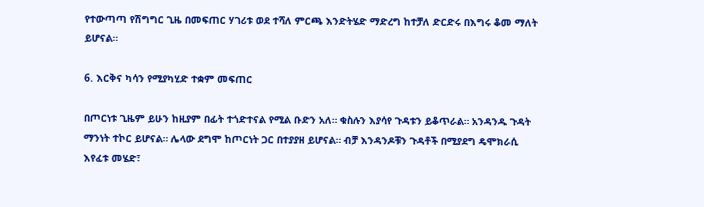የተውጣጣ የሽግግር ጊዜ በመፍጠር ሃገሪቱ ወደ ተሻለ ምርጫ እንድትሄድ ማድረግ ከተቻለ ድርድሩ በእግሩ ቆመ ማለት ይሆናል።

6. እርቅና ካሳን የሚያካሂድ ተቋም መፍጠር

በጦርነቱ ጊዜም ይሁን ከዚያም በፊት ተጎድተናል የሚል ቡድን አለ። ቁስሉን እያሳየ ጉዳቱን ይቆጥራል። አንዳንዱ ጉዳት ማንነት ተኮር ይሆናል። ሌላው ደግሞ ከጦርነት ጋር በተያያዘ ይሆናል። ብቻ እንዳንዶቹን ጉዳቶች በሚያደግ ዴሞክራሲ እየፈቱ መሄድ፣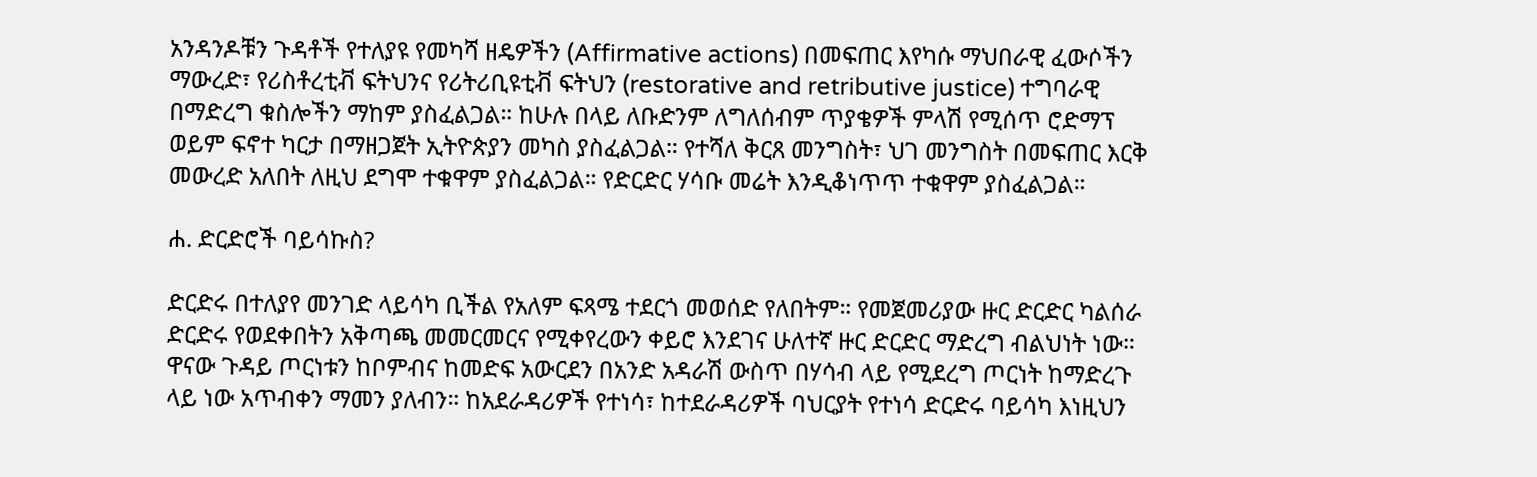አንዳንዶቹን ጉዳቶች የተለያዩ የመካሻ ዘዴዎችን (Affirmative actions) በመፍጠር እየካሱ ማህበራዊ ፈውሶችን ማውረድ፣ የሪስቶረቲቭ ፍትህንና የሪትሪቢዩቲቭ ፍትህን (restorative and retributive justice) ተግባራዊ በማድረግ ቁስሎችን ማከም ያስፈልጋል። ከሁሉ በላይ ለቡድንም ለግለሰብም ጥያቄዎች ምላሽ የሚሰጥ ሮድማፕ ወይም ፍኖተ ካርታ በማዘጋጀት ኢትዮጵያን መካስ ያስፈልጋል። የተሻለ ቅርጸ መንግስት፣ ህገ መንግስት በመፍጠር እርቅ መውረድ አለበት ለዚህ ደግሞ ተቁዋም ያስፈልጋል። የድርድር ሃሳቡ መሬት እንዲቆነጥጥ ተቁዋም ያስፈልጋል።

ሐ. ድርድሮች ባይሳኩስ?

ድርድሩ በተለያየ መንገድ ላይሳካ ቢችል የአለም ፍጻሜ ተደርጎ መወሰድ የለበትም። የመጀመሪያው ዙር ድርድር ካልሰራ ድርድሩ የወደቀበትን አቅጣጫ መመርመርና የሚቀየረውን ቀይሮ እንደገና ሁለተኛ ዙር ድርድር ማድረግ ብልህነት ነው። ዋናው ጉዳይ ጦርነቱን ከቦምብና ከመድፍ አውርደን በአንድ አዳራሽ ውስጥ በሃሳብ ላይ የሚደረግ ጦርነት ከማድረጉ ላይ ነው አጥብቀን ማመን ያለብን። ከአደራዳሪዎች የተነሳ፣ ከተደራዳሪዎች ባህርያት የተነሳ ድርድሩ ባይሳካ እነዚህን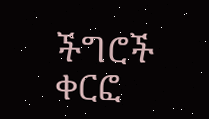ችግሮች ቀርፎ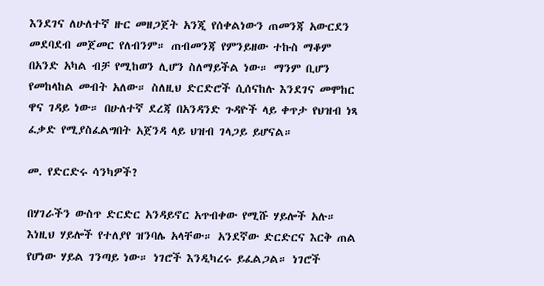እንደገና ለሁለተኛ ዙር መዘጋጀት አንጂ የሰቀልነውን ጠመንጃ አውርደን መደባደብ መጀመር የለብንም። ጠብመንጃ የምንይዘው ተኩስ ማቆም በአንድ አካል ብቻ የሚከወን ሊሆን ስለማይችል ነው። ማንም ቢሆን የመከላከል መብት አለው። ስለዚህ ድርድሮች ሲሰናከሉ እንደገና መሞከር ዋና ገዳይ ነው። በሁለተኛ ደረጃ በአንዳንድ ጉዳዮች ላይ ቀጥታ የህዝብ ነጻ ፈቃድ የሚያስፈልግበት አጀንዳ ላይ ህዝብ ገላጋይ ይሆናል።

መ. የድርድሩ ሳንካዎች?

በሃገራችን ውስጥ ድርድር አንዳይኖር አጥብቀው የሚሹ ሃይሎች አሉ። እነዚህ ሃይሎች የተለያየ ዝንባሌ አላቸው። አንደኛው ድርድርና እርቅ ጠል የሆነው ሃይል ገንጣይ ነው። ነገሮች እንዲካረሩ ይፈልጋል። ነገሮች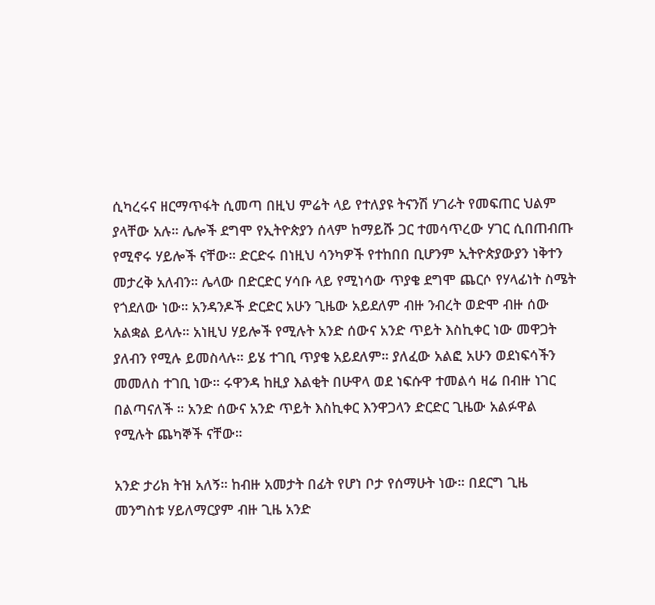ሲካረሩና ዘርማጥፋት ሲመጣ በዚህ ምሬት ላይ የተለያዩ ትናንሽ ሃገራት የመፍጠር ህልም ያላቸው አሉ። ሌሎች ደግሞ የኢትዮጵያን ሰላም ከማይሹ ጋር ተመሳጥረው ሃገር ሲበጠብጡ የሚኖሩ ሃይሎች ናቸው። ድርድሩ በነዚህ ሳንካዎች የተከበበ ቢሆንም ኢትዮጵያውያን ነቅተን መታረቅ አለብን። ሌላው በድርድር ሃሳቡ ላይ የሚነሳው ጥያቄ ደግሞ ጨርሶ የሃላፊነት ስሜት የጎደለው ነው። አንዳንዶች ድርድር አሁን ጊዜው አይደለም ብዙ ንብረት ወድሞ ብዙ ሰው አልቋል ይላሉ። አነዚህ ሃይሎች የሚሉት አንድ ሰውና አንድ ጥይት እስኪቀር ነው መዋጋት ያለብን የሚሉ ይመስላሉ። ይሄ ተገቢ ጥያቄ አይደለም። ያለፈው አልፎ አሁን ወደነፍሳችን መመለስ ተገቢ ነው። ሩዋንዳ ከዚያ እልቂት በሁዋላ ወደ ነፍሱዋ ተመልሳ ዛሬ በብዙ ነገር በልጣናለች ። አንድ ሰውና አንድ ጥይት እስኪቀር እንዋጋላን ድርድር ጊዜው አልፉዋል የሚሉት ጨካኞች ናቸው።

አንድ ታሪክ ትዝ አለኝ። ከብዙ አመታት በፊት የሆነ ቦታ የሰማሁት ነው። በደርግ ጊዜ መንግስቱ ሃይለማርያም ብዙ ጊዜ አንድ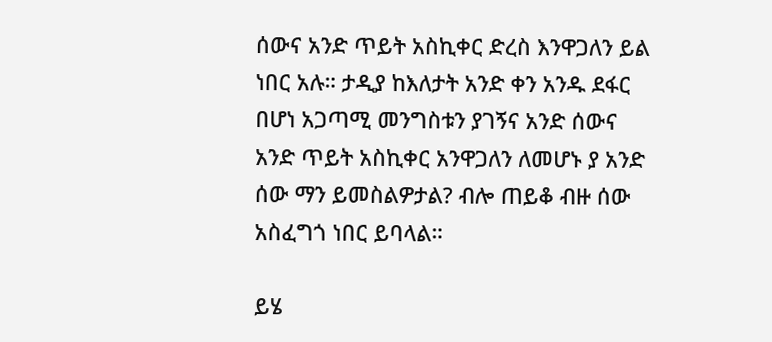ሰውና አንድ ጥይት አስኪቀር ድረስ እንዋጋለን ይል ነበር አሉ። ታዲያ ከእለታት አንድ ቀን አንዱ ደፋር በሆነ አጋጣሚ መንግስቱን ያገኝና አንድ ሰውና አንድ ጥይት አስኪቀር አንዋጋለን ለመሆኑ ያ አንድ ሰው ማን ይመስልዎታል? ብሎ ጠይቆ ብዙ ሰው አስፈግጎ ነበር ይባላል።

ይሄ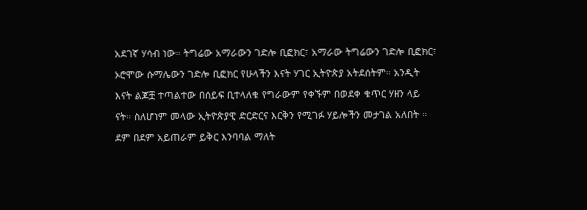አደገኛ ሃሳብ ነው። ትግሬው አማራውን ገድሎ ቢፎክር፣ አማራው ትግሬውን ገድሎ ቢፎክር፣ ኦሮሞው ሱማሌውን ገድሎ ቢፎክር የሁላችን እናት ሃገር ኢትዮጵያ አትደሰትም። አንዲት እናት ልጆቿ ተጣልተው በሰይፍ ቢተላለቁ የግራውም የቀኙም በወደቀ ቁጥር ሃዘን ላይ ናት። ስለሆነም መላው ኢትዮጵያዊ ድርድርና እርቅን የሚገፉ ሃይሎችን መታገል አለበት ። ደም በደም አይጠራም ይቅር እንባባል ማለት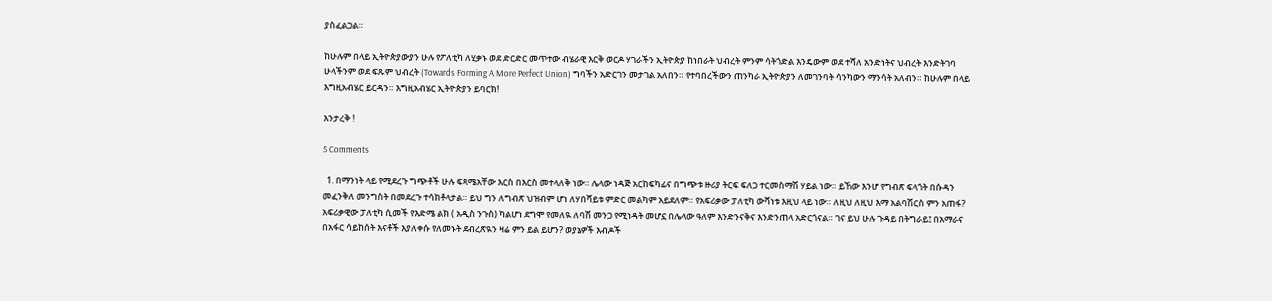ያስፈልጋል።

ከሁሉም በላይ ኢትዮጵያውያን ሁሉ የፖለቲካ ለሂቃኑ ወደ ድርድር መጥተው ብሄራዊ እርቅ ወርዶ ሃገራችን ኢትዮጵያ ከነበራት ህብረት ምንም ሳትጎድል እንዴውም ወደ ተሻለ አንድነትና ህብረት እንድትገባ ሁላችንም ወደ ፍጹም ህብረት (Towards Forming A More Perfect Union) ግባችን አድርገን መታገል አለበን። የተባበረችውን ጠንካራ ኢትዮጵያን ለመገንባት ሳንካውን ማንሳት አለብን። ከሁሉም በላይ እግዚአብሄር ይርዳን። እግዚአብሄር ኢትዮጵያን ይባርክ!

እንታረቅ !

5 Comments

  1. በማንነት ላይ የሚደረጉ ግጭቶች ሁሉ ፍጻሜአቸው እርስ በእርስ መተላለቅ ነው። ሌላው ነዳጅ አርከፍካፊና በግጭቱ ዙሪያ ትርፍ ፍለጋ ተርመስማሽ ሃይል ነው። ይኸው እንሆ የግብጽ ፍላጎት በሱዳን መፈንቅለ መንግስት በመደረጉ ተሳክቶላታል። ይህ ግን ለግብጽ ህዝብም ሆነ ለሃበሻይቱ ምድር መልካም አይደለም። የአፍሪቃው ፓለቲካ ውሻነቱ እዚህ ላይ ነው። ለዚህ ለዚህ እማ አልባሽርስ ምን አጠፋ? አፍሪቃዊው ፓለቲካ ሲመች የእድሜ ልክ ( አዲስ ንጉስ) ካልሆነ ደግሞ የመለዪ ለባሽ መንጋ የሚነዳት መሆኗ በሌላው ዓለም እንድንናቅና እንድንጠላ አድርጎናል። ገና ይህ ሁሉ ጉዳይ በትግራይ፤ በአማራና በአፋር ሳይከሰት እናቶች እያለቀሱ የለመኑት ደብረጽዪን ዛሬ ምን ይል ይሆን? ወያኔዎች እብዶች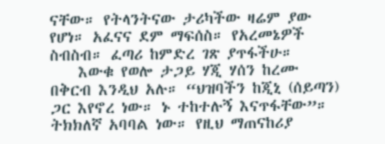ናቸው። የትላንትናው ታሪካችው ዛሬም ያው የሆነ። አፈናና ደም ማፍሰስ። የአረመኔዎች ስብስብ። ፈጣሪ ከምድረ ገጽ ያጥፋችሁ።
    እውቁ የወሎ ታጋይ ሃጂ ሃሰን ከረሙ በቅርብ እንዲህ አሉ። “ህዝባችን ከጂኒ (ሰይጣን) ጋር እየኖረ ነው። ኑ ተከተሉኝ እናጥፋቸው”። ትክክለኛ አባባል ነው። የዚህ ማጠናከሪያ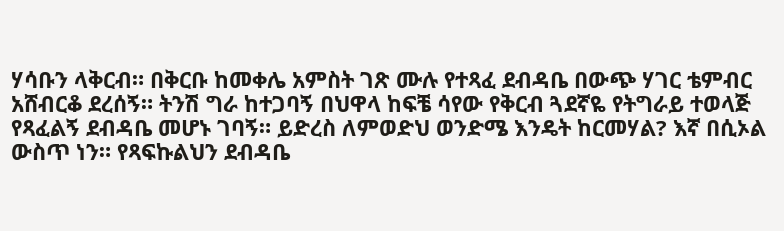ሃሳቡን ላቅርብ። በቅርቡ ከመቀሌ አምስት ገጽ ሙሉ የተጻፈ ደብዳቤ በውጭ ሃገር ቴምብር አሸብርቆ ደረሰኝ። ትንሽ ግራ ከተጋባኝ በህዋላ ከፍቼ ሳየው የቅርብ ጓደኛዬ የትግራይ ተወላጅ የጻፈልኝ ደብዳቤ መሆኑ ገባኝ። ይድረስ ለምወድህ ወንድሜ እንዴት ከርመሃል? እኛ በሲኦል ውስጥ ነን። የጻፍኩልህን ደብዳቤ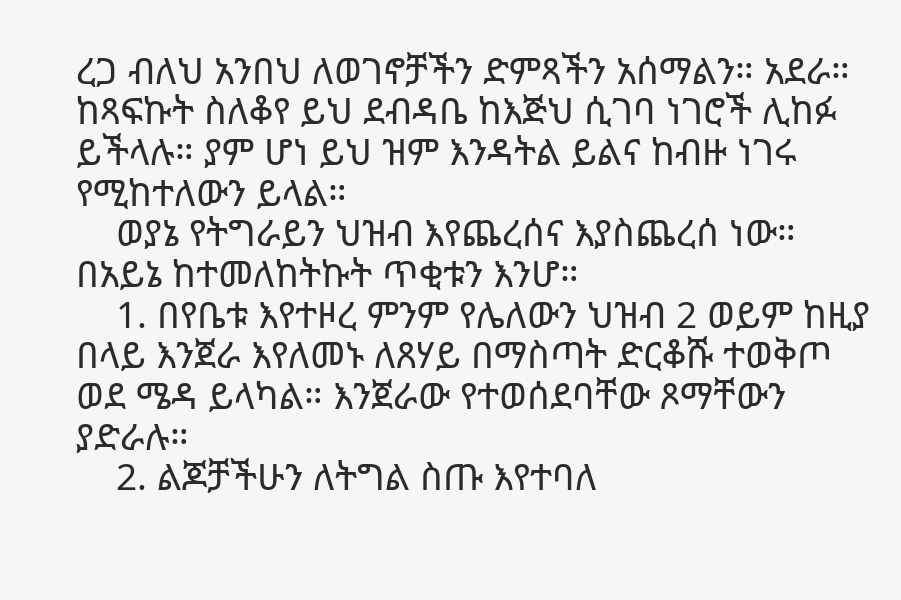ረጋ ብለህ አንበህ ለወገኖቻችን ድምጻችን አሰማልን። አደራ። ከጻፍኩት ስለቆየ ይህ ደብዳቤ ከእጅህ ሲገባ ነገሮች ሊከፉ ይችላሉ። ያም ሆነ ይህ ዝም እንዳትል ይልና ከብዙ ነገሩ የሚከተለውን ይላል።
    ወያኔ የትግራይን ህዝብ እየጨረሰና እያስጨረሰ ነው። በአይኔ ከተመለከትኩት ጥቂቱን እንሆ።
    1. በየቤቱ እየተዞረ ምንም የሌለውን ህዝብ 2 ወይም ከዚያ በላይ እንጀራ እየለመኑ ለጸሃይ በማስጣት ድርቆሹ ተወቅጦ ወደ ሜዳ ይላካል። እንጀራው የተወሰደባቸው ጾማቸውን ያድራሉ።
    2. ልጆቻችሁን ለትግል ስጡ እየተባለ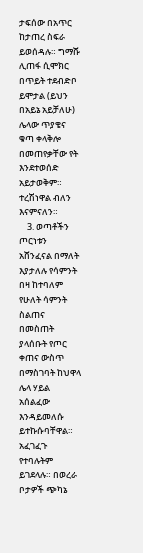ታፍሰው በአጥር ከታጠረ ስፍራ ይወሰዳሉ። ግማሹ ሊጠፋ ሲሞክር በጥይት ተደብድቦ ይሞታል (ይህን በአይኔ አይቻለሁ) ሌላው ጥያቄና ቁጣ ቀላቅሎ በመጠየቃቸው የት እንደተወሰድ አይታወቅም። ተረሽነዋል ብለን እናምናለን።
    3. ወጣቶችን ጦርነቱን አሸንፈናል በማለት እያታለሉ የሳምንት በዛ ከተባለም የሁለት ሳምንት ስልጠና በመስጠት ያላሰቡት የጦር ቀጠና ውስጥ በማስገባት ከህዋላ ሌላ ሃይል አሰልፈው እንዳይመለሱ ይተኩሱባቸዋል። አፈገፈጉ የተባሉትም ይገደላሉ። በወረራ ቦታዎች ጭካኔ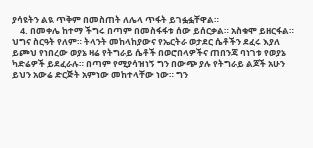ያሳዩትን ልዪ ጥቅም በመስጠት ለሌላ ጥፋት ይገፏፏቸዋል።
    4. በመቀሌ ከተማ ችግሩ በጣም በመስፋፋቱ ሰው ይሰርቃል። አስቁሞ ይዘርፋል። ህግና ስርዓት የለም። ትላንት መከላከያውና የኤርትራ ወታደር ሴቶችን ደፈሩ እያለ ይጮህ የነበረው ወያኔ ዛሬ የትግራይ ሴቶች በወሮበላዎችና ጠበንጃ ባነገቱ የወያኔ ካድሬዎች ይደፈራሉ። በጣም የሚያሳዝነኝ ግን በውጭ ያሉ የትግራይ ልጆች አሁን ይህን አውሬ ድርጅት አምነው መከተላቸው ነው። ግን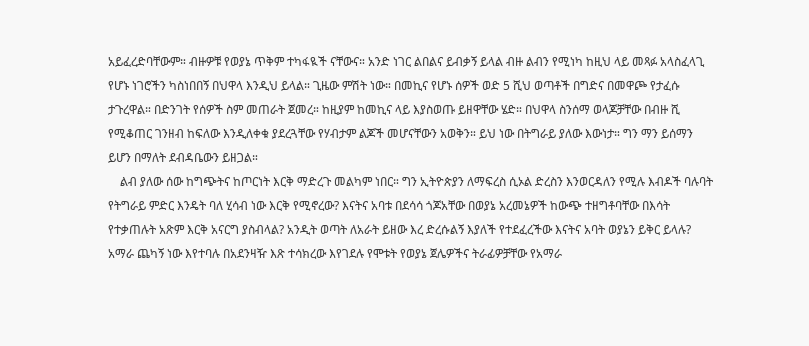አይፈረድባቸውም። ብዙዎቹ የወያኔ ጥቅም ተካፋዪች ናቸውና። አንድ ነገር ልበልና ይብቃኝ ይላል ብዙ ልብን የሚነካ ከዚህ ላይ መጻፉ አላስፈላጊ የሆኑ ነገሮችን ካስነበበኝ በህዋላ እንዲህ ይላል። ጊዜው ምሽት ነው። በመኪና የሆኑ ሰዎች ወድ 5 ሺህ ወጣቶች በግድና በመዋጮ የታፈሱ ታጉረዋል። በድንገት የሰዎች ስም መጠራት ጀመረ። ከዚያም ከመኪና ላይ እያስወጡ ይዘዋቸው ሄድ። በህዋላ ስንሰማ ወላጆቻቸው በብዙ ሺ የሚቆጠር ገንዘብ ከፍለው እንዲለቀቁ ያደረጓቸው የሃብታም ልጆች መሆናቸውን አወቅን። ይህ ነው በትግራይ ያለው እውነታ። ግን ማን ይሰማን ይሆን በማለት ደብዳቤውን ይዘጋል።
    ልብ ያለው ሰው ከግጭትና ከጦርነት እርቅ ማድረጉ መልካም ነበር። ግን ኢትዮጵያን ለማፍረስ ሲኦል ድረስን እንወርዳለን የሚሉ እብዶች ባሉባት የትግራይ ምድር እንዴት ባለ ሂሳብ ነው እርቅ የሚኖረው? እናትና አባቱ በደሳሳ ጎጆአቸው በወያኔ አረመኔዎች ከውጭ ተዘግቶባቸው በእሳት የተቃጠሉት አጽም እርቅ አናርግ ያስብላል? አንዲት ወጣት ለአራት ይዘው እረ ድረሱልኝ እያለች የተደፈረችው እናትና አባት ወያኔን ይቅር ይላሉ? አማራ ጨካኝ ነው እየተባሉ በአደንዛዥ እጽ ተሳክረው እየገደሉ የሞቱት የወያኔ ጀሌዎችና ትራፊዎቻቸው የአማራ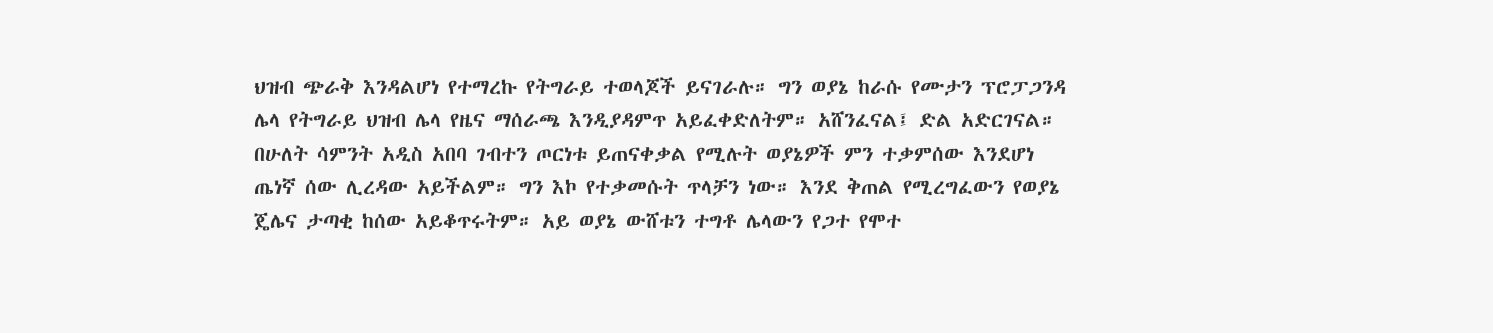ህዝብ ጭራቅ እንዳልሆነ የተማረኩ የትግራይ ተወላጆች ይናገራሉ። ግን ወያኔ ከራሱ የሙታን ፕሮፓጋንዳ ሌላ የትግራይ ህዝብ ሌላ የዜና ማሰራጫ እንዲያዳምጥ አይፈቀድለትም። አሸንፈናል፤ ድል አድርገናል። በሁለት ሳምንት አዲስ አበባ ገብተን ጦርነቱ ይጠናቀቃል የሚሉት ወያኔዎች ምን ተቃምሰው እንደሆነ ጤነኛ ሰው ሊረዳው አይችልም። ግን እኮ የተቃመሱት ጥላቻን ነው። እንደ ቅጠል የሚረግፈውን የወያኔ ጄሌና ታጣቂ ከሰው አይቆጥሩትም። አይ ወያኔ ውሸቱን ተግቶ ሌላውን የጋተ የሞተ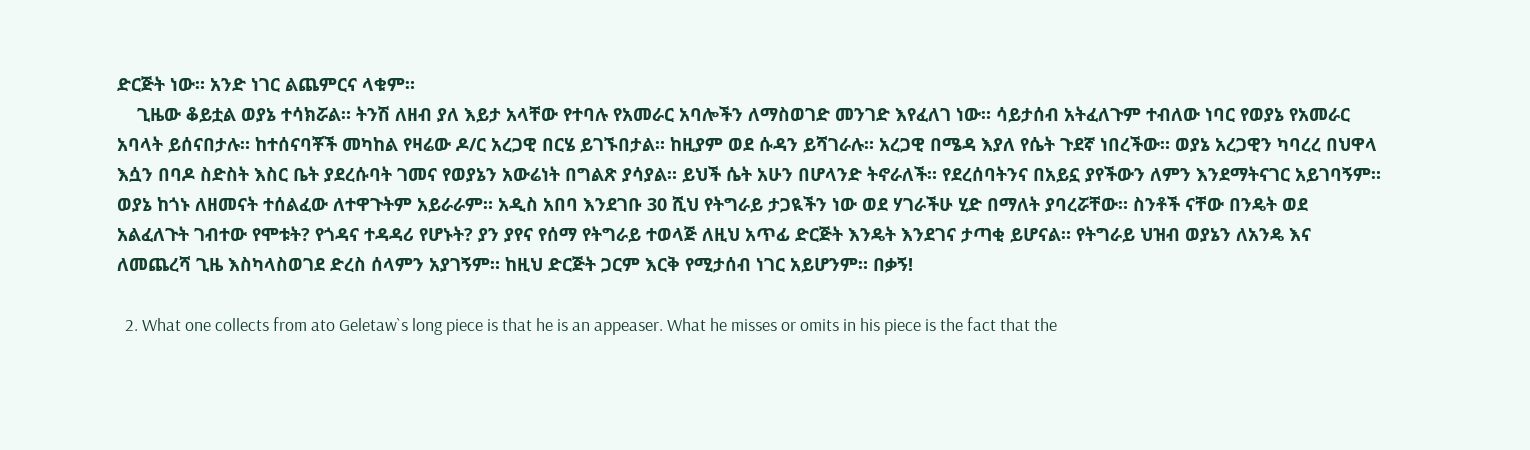ድርጅት ነው። አንድ ነገር ልጨምርና ላቁም።
    ጊዜው ቆይቷል ወያኔ ተሳክሯል። ትንሽ ለዘብ ያለ እይታ አላቸው የተባሉ የአመራር አባሎችን ለማስወገድ መንገድ እየፈለገ ነው። ሳይታሰብ አትፈለጉም ተብለው ነባር የወያኔ የአመራር አባላት ይሰናበታሉ። ከተሰናባቾች መካከል የዛሬው ዶ/ር አረጋዊ በርሄ ይገኙበታል። ከዚያም ወደ ሱዳን ይሻገራሉ። አረጋዊ በሜዳ እያለ የሴት ጉደኛ ነበረችው። ወያኔ አረጋዊን ካባረረ በህዋላ እሷን በባዶ ስድስት እስር ቤት ያደረሱባት ገመና የወያኔን አውሬነት በግልጽ ያሳያል። ይህች ሴት አሁን በሆላንድ ትኖራለች። የደረሰባትንና በአይኗ ያየችውን ለምን እንደማትናገር አይገባኝም። ወያኔ ከጎኑ ለዘመናት ተሰልፈው ለተዋጉትም አይራራም። አዲስ አበባ እንደገቡ 30 ሺህ የትግራይ ታጋዪችን ነው ወደ ሃገራችሁ ሂድ በማለት ያባረሯቸው። ስንቶች ናቸው በንዴት ወደ አልፈለጉት ገብተው የሞቱት? የጎዳና ተዳዳሪ የሆኑት? ያን ያየና የሰማ የትግራይ ተወላጅ ለዚህ አጥፊ ድርጅት እንዴት እንደገና ታጣቂ ይሆናል። የትግራይ ህዝብ ወያኔን ለአንዴ እና ለመጨረሻ ጊዜ እስካላስወገደ ድረስ ሰላምን አያገኝም። ከዚህ ድርጅት ጋርም እርቅ የሚታሰብ ነገር አይሆንም። በቃኝ!

  2. What one collects from ato Geletaw`s long piece is that he is an appeaser. What he misses or omits in his piece is the fact that the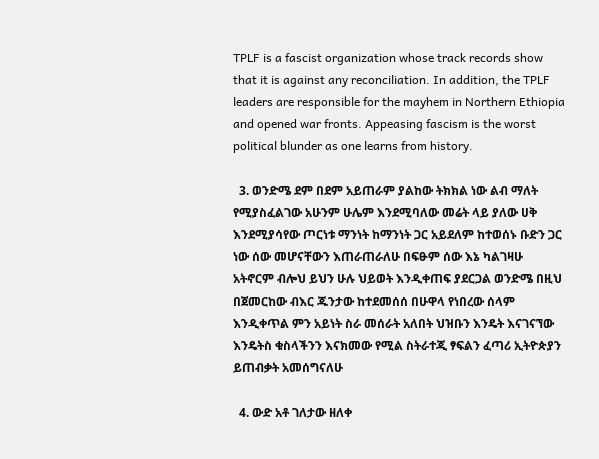TPLF is a fascist organization whose track records show that it is against any reconciliation. In addition, the TPLF leaders are responsible for the mayhem in Northern Ethiopia and opened war fronts. Appeasing fascism is the worst political blunder as one learns from history.

  3. ወንድሜ ደም በደም አይጠራም ያልከው ትክክል ነው ልብ ማለት የሚያስፈልገው አሁንም ሁሌም እንደሚባለው መሬት ላይ ያለው ሀቅ እንደሚያሳየው ጦርነቱ ማንነት ከማንነት ጋር አይደለም ከተወሰኑ ቡድን ጋር ነው ሰው መሆናቸውን እጠራጠራለሁ በፍፁም ሰው እኔ ካልገዛሁ አትኖርም ብሎህ ይህን ሁሉ ህይወት እንዲቀጠፍ ያደርጋል ወንድሜ በዚህ በጀመርከው ብእር ጁንታው ከተደመሰሰ በሁዋላ የነበረው ሰላም እንዲቀጥል ምን አይነት ስራ መሰራት አለበት ህዝቡን እንዴት እናገናኘው እንዴትስ ቁስላችንን እናክመው የሚል ስትራተጂ ፃፍልን ፈጣሪ ኢትዮጵያን ይጠብቃት አመሰግናለሁ

  4. ውድ አቶ ገለታው ዘለቀ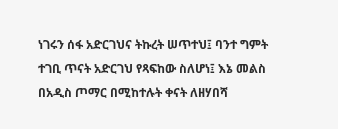ነገሩን ሰፋ አድርገህና ትኩረት ሠጥተህ፤ ባንተ ግምት ተገቢ ጥናት አድርገህ የጻፍከው ስለሆነ፤ እኔ መልስ በአዲስ ጦማር በሚከተሉት ቀናት ለዘሃበሻ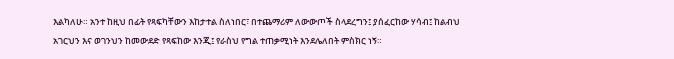እልካለሁ። አንተ ከዚህ በፊት የጻፍካቸውን እከታተል ስለነበር፣ በተጨማሪም ለውውጦች ስላደረግን፤ ያሰፈርከው ሃሳብ፤ ከልብህ አገርህን እና ወገንህን ከመውደድ የጻፍከው እንጂ፤ የራስህ የግል ተጠቃሚነት እንደሌለበት ምስክር ነኝ።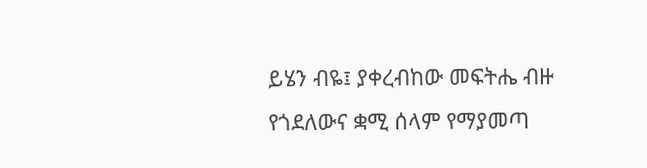ይሄን ብዬ፤ ያቀረብከው መፍትሔ ብዙ የጎደለውና ቋሚ ሰላም የማያመጣ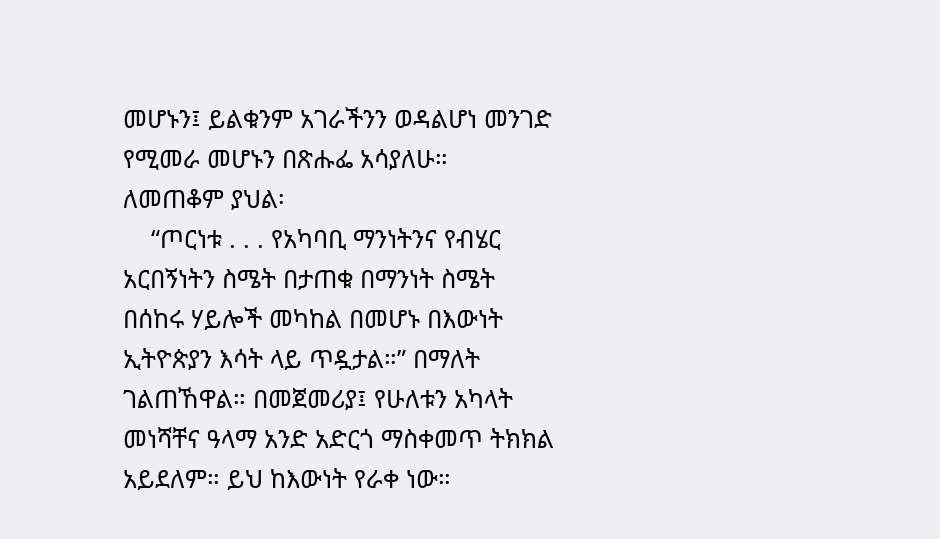መሆኑን፤ ይልቁንም አገራችንን ወዳልሆነ መንገድ የሚመራ መሆኑን በጽሑፌ አሳያለሁ። ለመጠቆም ያህል፡
    “ጦርነቱ . . . የአካባቢ ማንነትንና የብሄር አርበኝነትን ስሜት በታጠቁ በማንነት ስሜት በሰከሩ ሃይሎች መካከል በመሆኑ በእውነት ኢትዮጵያን እሳት ላይ ጥዷታል።” በማለት ገልጠኸዋል። በመጀመሪያ፤ የሁለቱን አካላት መነሻቸና ዓላማ አንድ አድርጎ ማስቀመጥ ትክክል አይደለም። ይህ ከእውነት የራቀ ነው።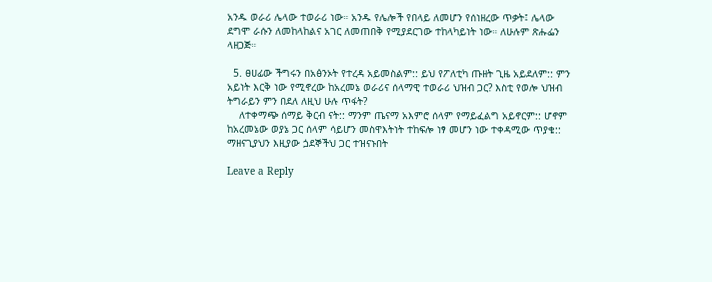አንዱ ወራሪ ሌላው ተወራሪ ነው። አንዱ የሌሎች የበላይ ለመሆን የሰነዘረው ጥቃት፤ ሌላው ደግሞ ራሱን ለመከላከልና አገር ለመጠበቅ የሚያደርገው ተከላካይነት ነው። ለሁሉም ጽሑፌን ላዘጋጅ።

  5. ፀሀፊው ችግሩን በአፅንኦት የተረዳ አይመስልም:: ይህ የፖለቲካ ጡዘት ጊዜ አይደለም:: ምን አይነት እርቅ ነው የሚኖረው ከአረመኔ ወራሪና ሰላማዊ ተወራሪ ህዝብ ጋር? እስቲ የወሎ ህዝብ ትግራይን ምን በደለ ለዚህ ሁሉ ጥፋት?
    ለተቀማጭ ሰማይ ቅርብ ናት:: ማንም ጤናማ አእምሮ ሰላም የማይፈልግ አይኖርም:: ሆኖም ከአረመኔው ወያኔ ጋር ሰላም ሳይሆን መስዋእትነት ተከፍሎ ነፃ መሆን ነው ተቀዳሚው ጥያቄ:: ማዘናጊያህን እዚያው ጏደኞችህ ጋር ተዝናኑበት

Leave a Reply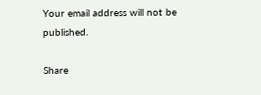Your email address will not be published.

Share